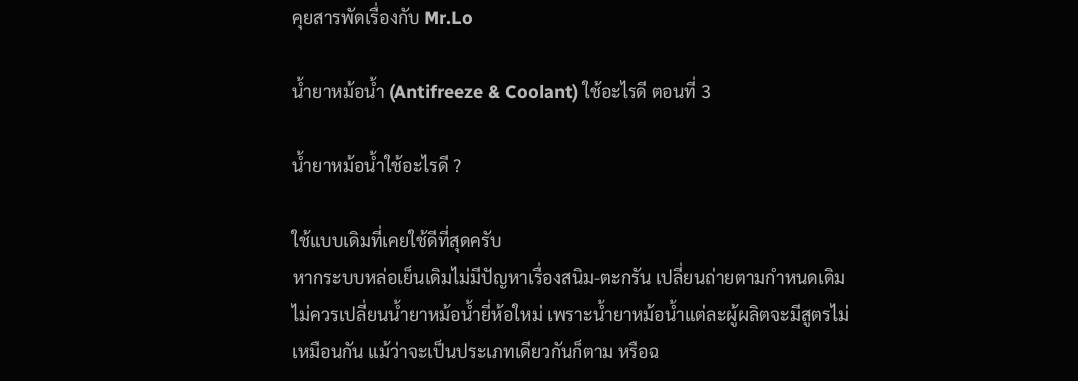คุยสารพัดเรื่องกับ Mr.Lo

น้ำยาหม้อน้ำ (Antifreeze & Coolant) ใช้อะไรดี ตอนที่ 3

น้ำยาหม้อน้ำใช้อะไรดี ?

ใช้แบบเดิมที่เคยใช้ดีที่สุดครับ
หากระบบหล่อเย็นเดิมไม่มีปัญหาเรื่องสนิม-ตะกรัน เปลี่ยนถ่ายตามกำหนดเดิม
ไม่ควรเปลี่ยนน้ำยาหม้อน้ำยี่ห้อใหม่ เพราะน้ำยาหม้อน้ำแต่ละผู้ผลิตจะมีสูตรไม่
เหมือนกัน แม้ว่าจะเป็นประเภทเดียวกันก็ตาม หรือฉ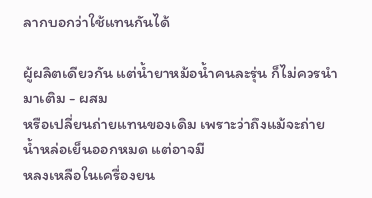ลากบอกว่าใช้แทนกันได้

ผู้ผลิตเดียวกัน แต่น้ำยาหม้อน้ำคนละรุ่น ก็ไม่ควรนำมาเติม - ผสม
หรือเปลี่ยนถ่ายแทนของเดิม เพราะว่าถึงแม้จะถ่ายน้ำหล่อเย็นออกหมด แต่อาจมี
หลงเหลือในเครื่องยน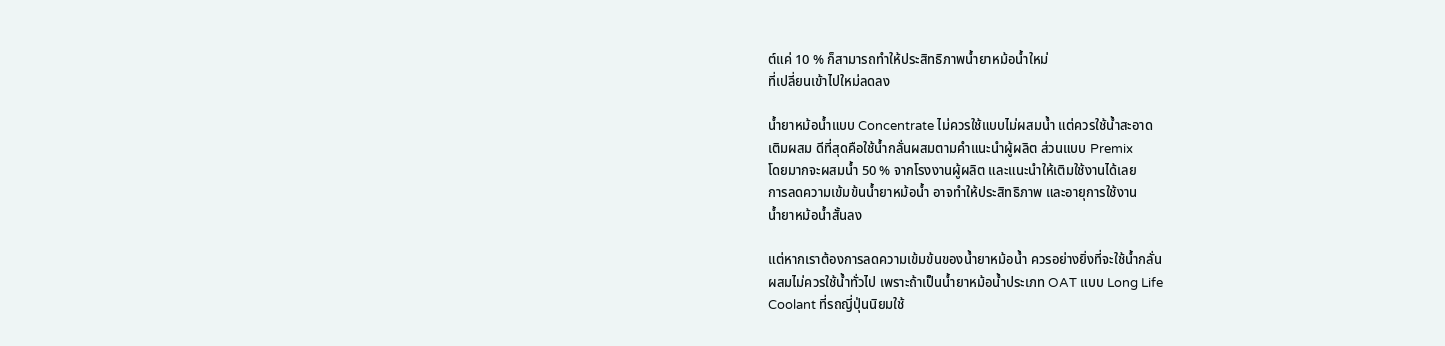ต์แค่ 10 % ก็สามารถทำให้ประสิทธิภาพน้ำยาหม้อน้ำใหม่
ที่เปลี่ยนเข้าไปใหม่ลดลง

น้ำยาหม้อน้ำแบบ Concentrate ไม่ควรใช้แบบไม่ผสมน้ำ แต่ควรใช้น้ำสะอาด
เติมผสม ดีที่สุดคือใช้น้ำกลั่นผสมตามคำแนะนำผู้ผลิต ส่วนแบบ Premix
โดยมากจะผสมน้ำ 50 % จากโรงงานผู้ผลิต และแนะนำให้เติมใช้งานได้เลย
การลดความเข้มข้นน้ำยาหม้อน้ำ อาจทำให้ประสิทธิภาพ และอายุการใช้งาน
น้ำยาหม้อน้ำสั้นลง

แต่หากเราต้องการลดความเข้มข้นของน้ำยาหม้อน้ำ ควรอย่างยิ่งที่จะใช้น้ำกลั่น
ผสมไม่ควรใช้น้ำทั่วไป เพราะถ้าเป็นน้ำยาหม้อน้ำประเภท OAT แบบ Long Life
Coolant ที่รถญี่ปุ่นนิยมใช้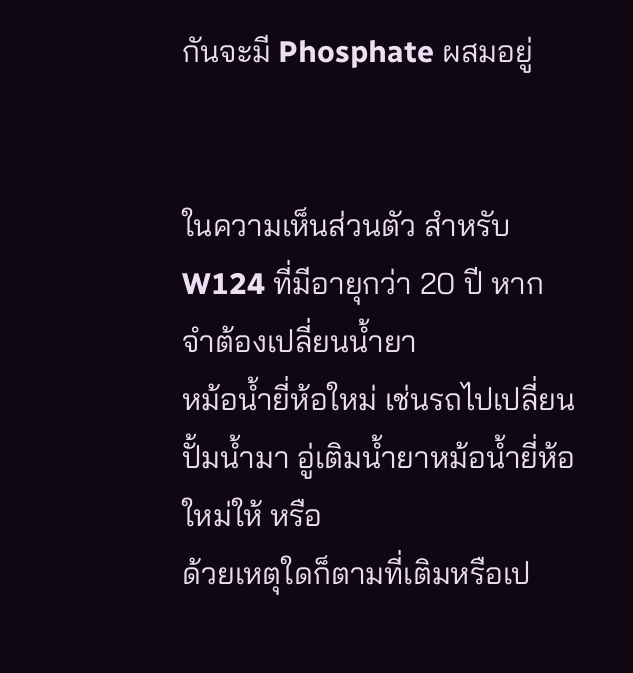กันจะมี Phosphate ผสมอยู่


ในความเห็นส่วนตัว สำหรับ W124 ที่มีอายุกว่า 20 ปี หากจำต้องเปลี่ยนน้ำยา
หม้อน้ำยี่ห้อใหม่ เช่นรถไปเปลี่ยนปั้มน้ำมา อู่เติมน้ำยาหม้อน้ำยี่ห้อใหม่ให้ หรือ
ด้วยเหตุใดก็ตามที่เติมหรือเป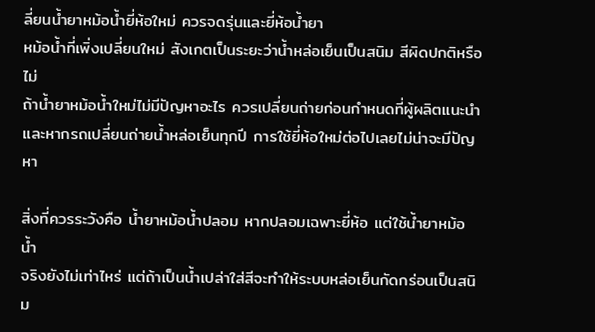ลี่ยนน้ำยาหม้อน้ำยี่ห้อใหม่ ควรจดรุ่นและยี่ห้อน้ำยา
หม้อน้ำที่เพิ่งเปลี่ยนใหม่ สังเกตเป็นระยะว่าน้ำหล่อเย็นเป็นสนิม สีผิดปกติหรือไม่
ถ้าน้ำยาหม้อน้ำใหม่ไม่มีปัญหาอะไร ควรเปลี่ยนถ่ายก่อนกำหนดที่ผู้ผลิตแนะนำ
และหากรถเปลี่ยนถ่ายน้ำหล่อเย็นทุกปี การใช้ยี่ห้อใหม่ต่อไปเลยไม่น่าจะมีปัญหา

สิ่งที่ควรระวังคือ น้ำยาหม้อน้ำปลอม หากปลอมเฉพาะยี่ห้อ แต่ใช้น้ำยาหม้อน้ำ
จริงยังไม่เท่าไหร่ แต่ถ้าเป็นน้ำเปล่าใส่สีจะทำให้ระบบหล่อเย็นกัดกร่อนเป็นสนิม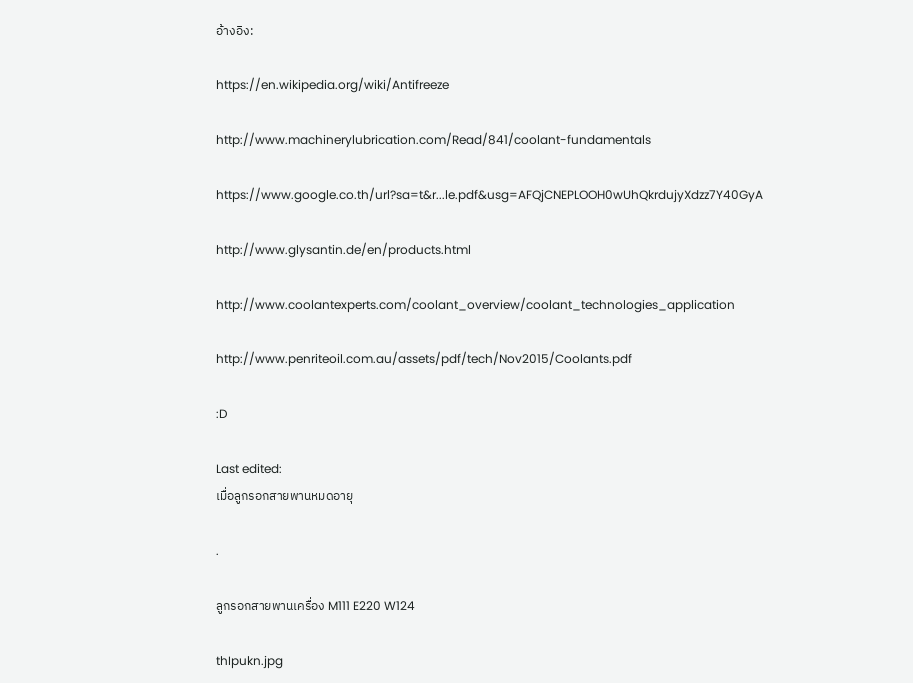อ้างอิง:

https://en.wikipedia.org/wiki/Antifreeze

http://www.machinerylubrication.com/Read/841/coolant-fundamentals

https://www.google.co.th/url?sa=t&r...le.pdf&usg=AFQjCNEPLOOH0wUhQkrdujyXdzz7Y40GyA

http://www.glysantin.de/en/products.html

http://www.coolantexperts.com/coolant_overview/coolant_technologies_application

http://www.penriteoil.com.au/assets/pdf/tech/Nov2015/Coolants.pdf

:D

Last edited:
เมื่อลูกรอกสายพานหมดอายุ

.

ลูกรอกสายพานเครื่อง M111 E220 W124

thIpukn.jpg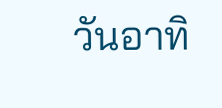วันอาทิ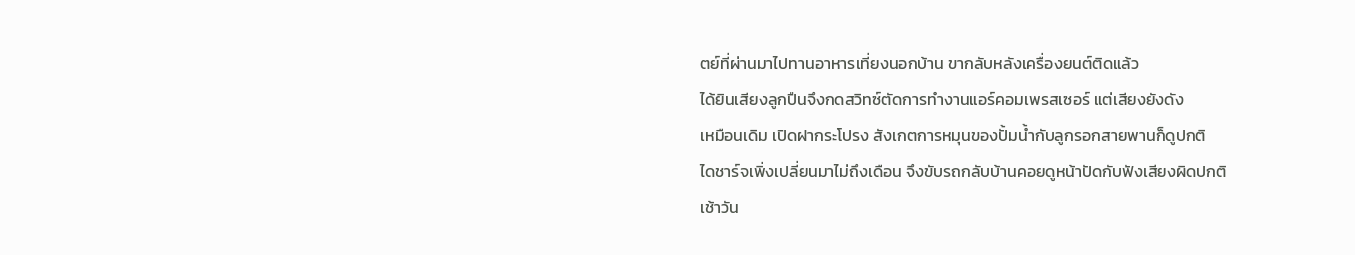ตย์ที่ผ่านมาไปทานอาหารเที่ยงนอกบ้าน ขากลับหลังเครื่องยนต์ติดแล้ว
ได้ยินเสียงลูกปืนจึงกดสวิทซ์ตัดการทำงานแอร์คอมเพรสเซอร์ แต่เสียงยังดัง
เหมือนเดิม เปิดฝากระโปรง สังเกตการหมุนของปั้มน้ำกับลูกรอกสายพานก็ดูปกติ
ไดชาร์จเพิ่งเปลี่ยนมาไม่ถึงเดือน จึงขับรถกลับบ้านคอยดูหน้าปัดกับฟังเสียงผิดปกติ
เช้าวัน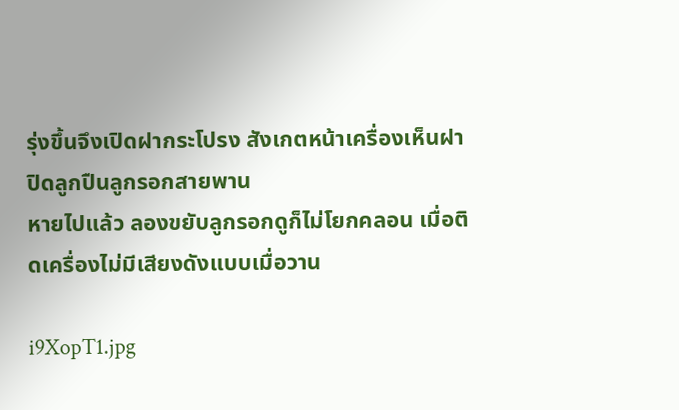รุ่งขึ้นจึงเปิดฝากระโปรง สังเกตหน้าเครื่องเห็นฝาปิดลูกปืนลูกรอกสายพาน
หายไปแล้ว ลองขยับลูกรอกดูก็ไม่โยกคลอน เมื่อติดเครื่องไม่มีเสียงดังแบบเมื่อวาน

i9XopT1.jpg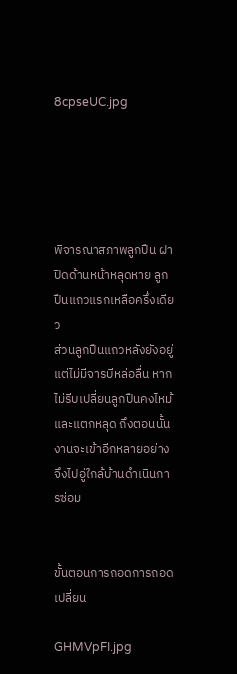8cpseUC.jpg





พิจารณาสภาพลูกปืน ฝาปิดด้านหน้าหลุดหาย ลูกปืนแถวแรกเหลือครึ่งเดียว
ส่วนลูกปืนแถวหลังยังอยู่ แต่ไม่มีจารบีหล่อลื่น หากไม่รีบเปลี่ยนลูกปืนคงไหม้
และแตกหลุด ถึงตอนนั้นงานจะเข้าอีกหลายอย่าง จึงไปอู่ใกล้บ้านดำเนินการซ่อม


ขั้นตอนการถอดการถอดเปลี่ยน

GHMVpFI.jpg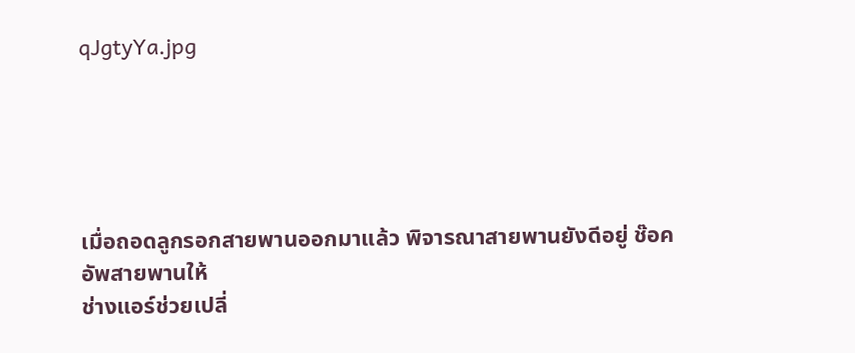qJgtyYa.jpg





เมื่อถอดลูกรอกสายพานออกมาแล้ว พิจารณาสายพานยังดีอยู่ ช๊อคอัพสายพานให้
ช่างแอร์ช่วยเปลี่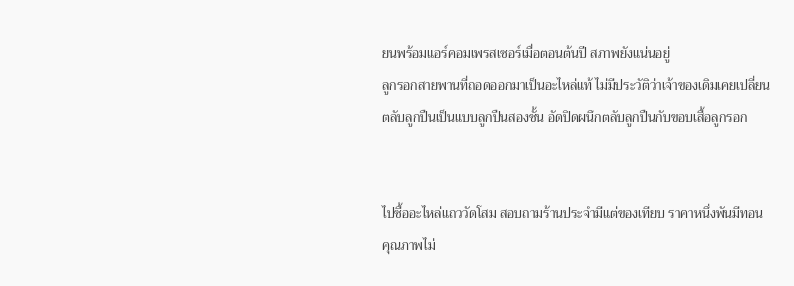ยนพร้อมแอร์คอมเพรสเซอร์เมื่อตอนต้นปี สภาพยังแน่นอยู่
ลูกรอกสายพานที่ถอดออกมาเป็นอะไหล่แท้ ไม่มีประวัติว่าเจ้าของเดิมเคยเปลี่ยน
ตลับลูกปืนเป็นแบบลูกปืนสองชั้น อัดปิดผนึกตลับลูกปืนกับขอบเสื้อลูกรอก


ไปซื้ออะไหล่แถววัดโสม สอบถามร้านประจำมีแต่ของเทียบ ราคาหนึ่งพันมีทอน
คุณภาพไม่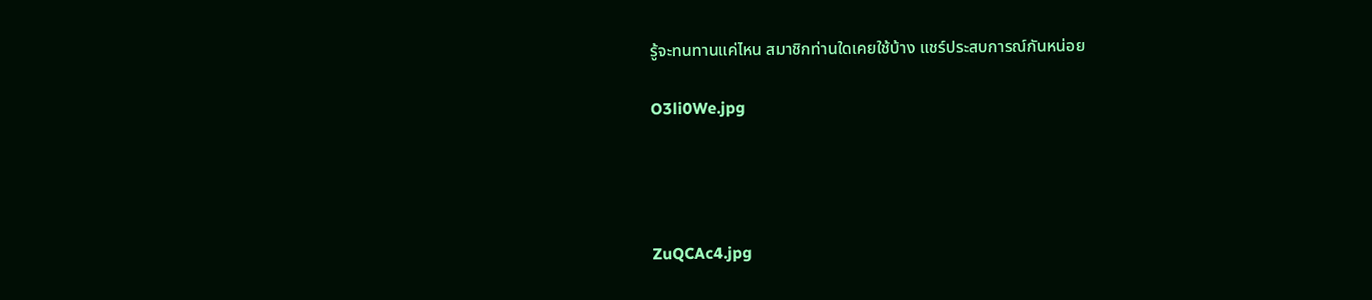รู้จะทนทานแค่ไหน สมาชิกท่านใดเคยใช้บ้าง แชร์ประสบการณ์กันหน่อย

O3li0We.jpg




ZuQCAc4.jpg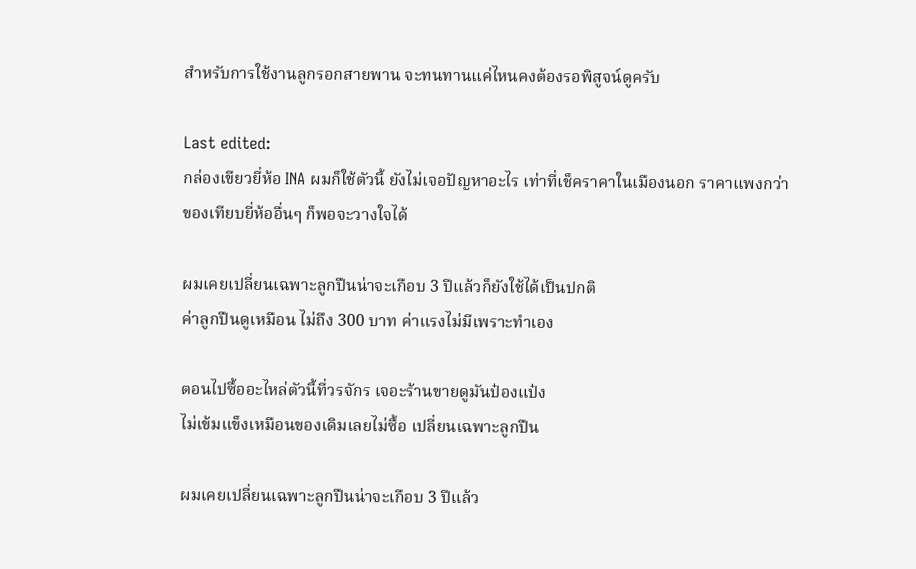สำหรับการใช้งานลูกรอกสายพาน จะทนทานแค่ไหนคงต้องรอพิสูจน์ดูครับ

Last edited:
กล่องเขียวยี่ห้อ INA ผมก็ใช้ตัวนี้ ยังไม่เจอปัญหาอะไร เท่าที่เช็คราคาในเมืองนอก ราคาแพงกว่าของเทียบยี่ห้ออื่นๆ ก็พอจะวางใจได้

ผมเคยเปลี่ยนเฉพาะลูกปืนน่าจะเกือบ 3 ปีแล้วก็ยังใช้ได้เป็นปกติ
ค่าลูกปืนดูเหมือน ไม่ถึง 300 บาท ค่าแรงไม่มีเพราะทำเอง

ตอนไปซื้ออะไหล่ตัวนี้ที่วรจักร เจอะร้านขายดูมันป๋องแป๋ง
ไม่เข้มแข็งเหมือนของเดิมเลยไม่ซื้อ เปลี่ยนเฉพาะลูกปืน

ผมเคยเปลี่ยนเฉพาะลูกปืนน่าจะเกือบ 3 ปีแล้ว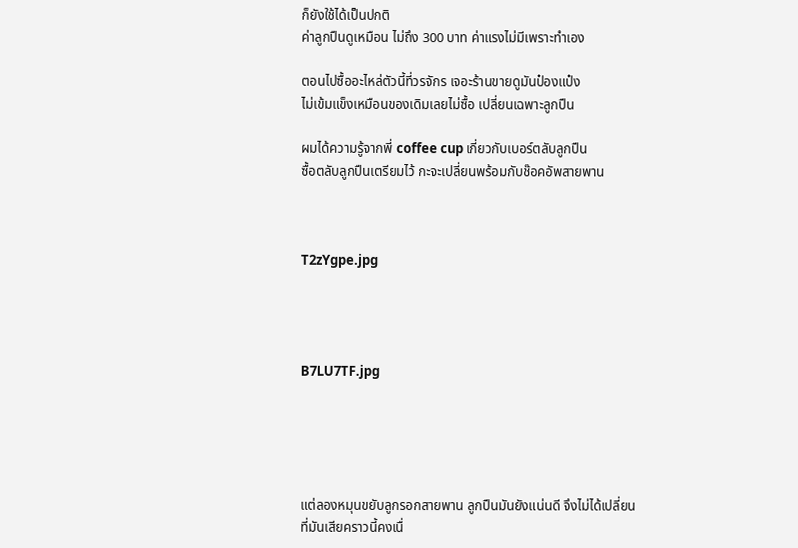ก็ยังใช้ได้เป็นปกติ
ค่าลูกปืนดูเหมือน ไม่ถึง 300 บาท ค่าแรงไม่มีเพราะทำเอง

ตอนไปซื้ออะไหล่ตัวนี้ที่วรจักร เจอะร้านขายดูมันป๋องแป๋ง
ไม่เข้มแข็งเหมือนของเดิมเลยไม่ซื้อ เปลี่ยนเฉพาะลูกปืน

ผมได้ความรู้จากพี่ coffee cup เกี่ยวกับเบอร์ตลับลูกปืน
ซื้อตลับลูกปืนเตรียมไว้ กะจะเปลี่ยนพร้อมกับช๊อคอัพสายพาน



T2zYgpe.jpg




B7LU7TF.jpg





แต่ลองหมุนขยับลูกรอกสายพาน ลูกปืนมันยังแน่นดี จึงไม่ได้เปลี่ยน
ที่มันเสียคราวนี้คงเนื่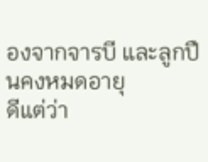องจากจารบี และลูกปืนคงหมดอายุ
ดีแต่ว่า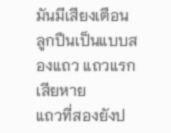มันมีเสียงเตือน ลูกปืนเป็นแบบสองแถว แถวแรกเสียหาย
แถวที่สองยังป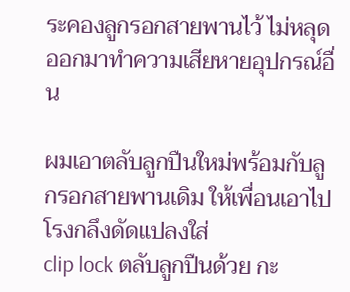ระคองลูกรอกสายพานไว้ ไม่หลุดออกมาทำความเสียหายอุปกรณ์อื่น

ผมเอาตลับลูกปืนใหม่พร้อมกับลูกรอกสายพานเดิม ให้เพื่อนเอาไปโรงกลึงดัดแปลงใส่
clip lock ตลับลูกปืนด้วย กะ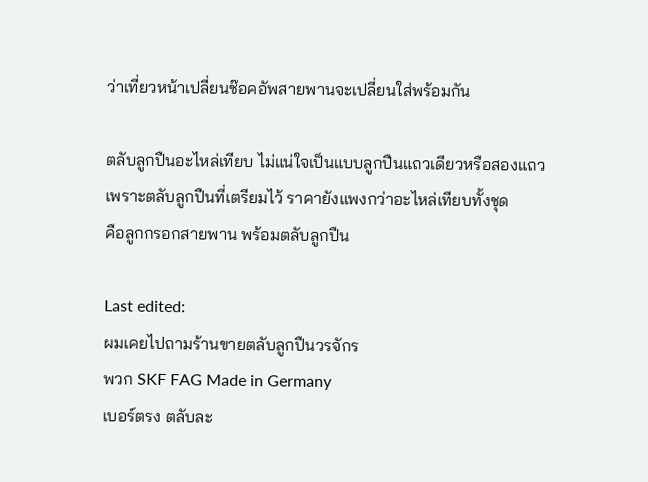ว่าเที่ยวหน้าเปลี่ยนช๊อคอัพสายพานจะเปลี่ยนใส่พร้อมกัน

ตลับลูกปืนอะไหล่เทียบ ไม่แน่ใจเป็นแบบลูกปืนแถวเดียวหรือสองแถว
เพราะตลับลูกปืนที่เตรียมไว้ ราคายังแพงกว่าอะไหล่เทียบทั้งชุด
คือลูกกรอกสายพาน พร้อมตลับลูกปืน

Last edited:
ผมเคยไปถามร้านขายตลับลูกปืนวรจักร
พวก SKF FAG Made in Germany
เบอร์ตรง ตลับละ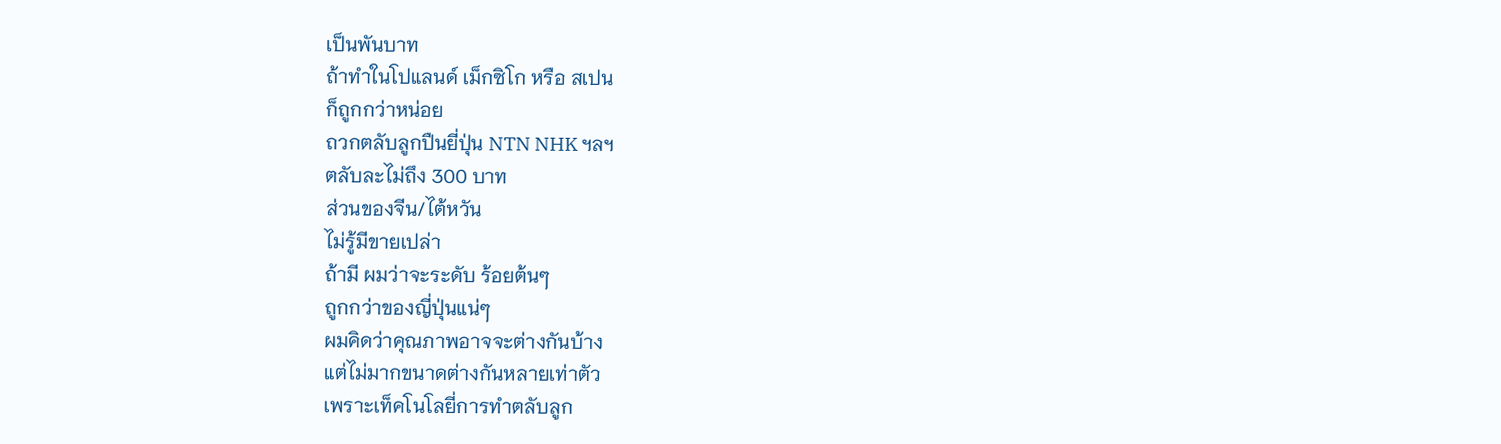เป็นพันบาท
ถ้าทำในโปแลนด์ เม็กซิโก หรือ สเปน
ก็ถูกกว่าหน่อย
ถวกตลับลูกปืนยี่ปุ่น NTN NHK ฯลฯ
ตลับละไม่ถึง 300 บาท
ส่วนของจีน/ไต้หวัน
ไม่รู้มีขายเปล่า
ถ้ามี ผมว่าจะระดับ ร้อยต้นๆ
ถูกกว่าของญี่ปุ่นแน่ๆ
ผมคิดว่าคุณภาพอาจจะต่างกันบ้าง
แต่ไม่มากขนาดต่างกันหลายเท่าตัว
เพราะเท็คโนโลยี่การทำตลับลูก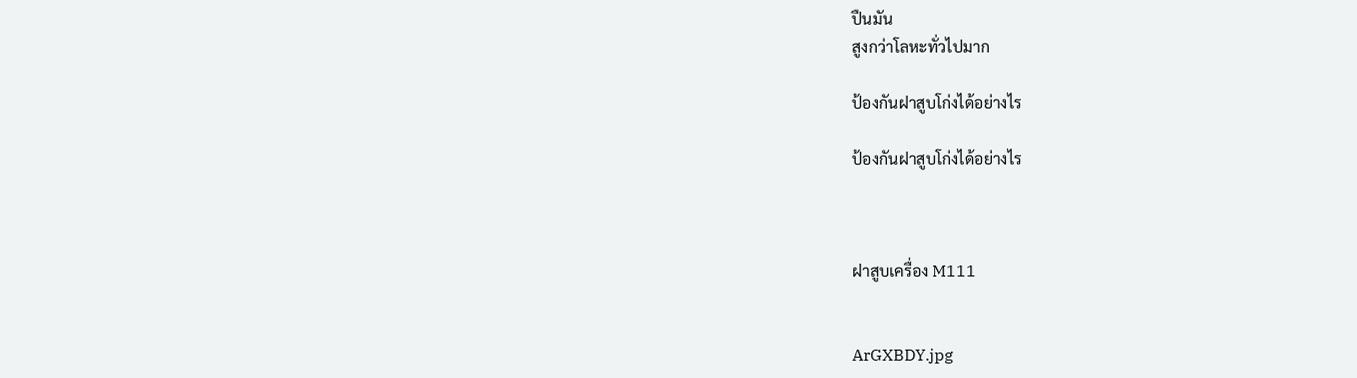ปืนมัน
สูงกว่าโลหะทั่วไปมาก

ป้องกันฝาสูบโก่งได้อย่างไร

ป้องกันฝาสูบโก่งได้อย่างไร



ฝาสูบเครื่อง M111


ArGXBDY.jpg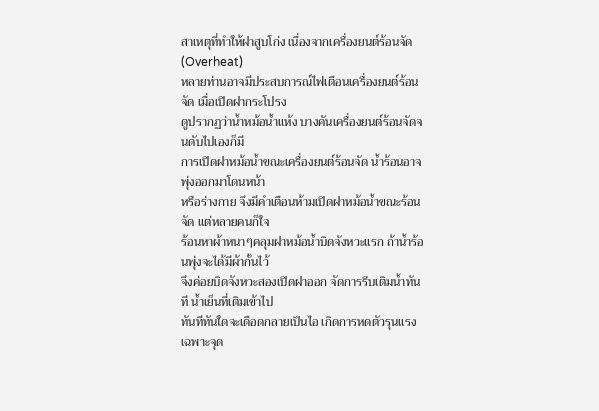สาเหตุที่ทำให้ฝาสูบโก่ง เนื่องจากเครื่องยนต์ร้อนจัด (Overheat)
หลายท่านอาจมีประสบการณ์ไฟเตือนเครื่องยนต์ร้อนจัด เมื่อเปิดฝากระโปรง
ดูปรากฏว่าน้ำหม้อน้ำแห้ง บางคันเครื่องยนต์ร้อนจัดจนดับไปเองก็มี
การเปิดฝาหม้อน้ำขณะเครื่องยนต์ร้อนจัด น้ำร้อนอาจพุ่งออกมาโดนหน้า
หรือร่างกาย จึงมีคำเตือนห้ามเปิดฝาหม้อน้ำขณะร้อนจัด แต่หลายคนก็ใจ
ร้อนหาผ้าหนาๆคลุมฝาหม้อน้ำบิดจังหวะแรก ถ้าน้ำร้อนพุ่งจะได้มีผ้ากั้นไว้
จึงค่อยบิดจังหวะสองเปิดฝาออก จัดการรีบเติมน้ำทันที น้ำเย็นที่เติมเข้าไป
ทันทีทันใดจะเดือดกลายเป็นไอ เกิดการหดตัวรุนแรงเฉพาะจุด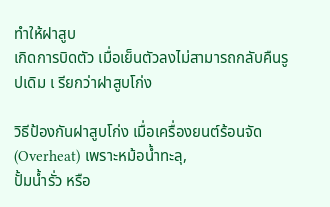ทำให้ฝาสูบ
เกิดการบิดตัว เมื่อเย็นตัวลงไม่สามารถกลับคืนรูปเดิม เ รียกว่าฝาสูบโก่ง

วิธีป้องกันฝาสูบโก่ง เมื่อเครื่องยนต์ร้อนจัด (Overheat) เพราะหม้อน้ำทะลุ,
ปั้มน้ำรั่ว หรือ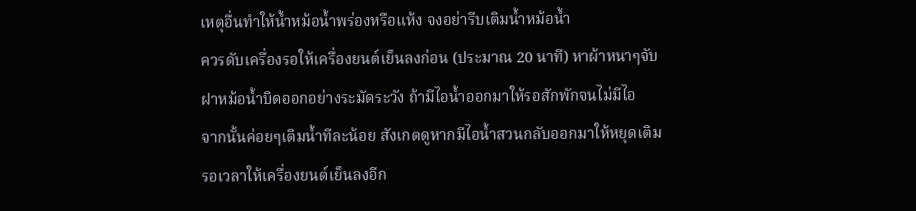เหตุอื่นทำให้น้ำหม้อน้ำพร่องหรือแห้ง จงอย่ารีบเติมน้ำหม้อน้ำ
ควรดับเครื่องรอให้เครื่องยนต์เย็นลงก่อน (ประมาณ 20 นาที) หาผ้าหนาๆจับ
ฝาหม้อน้ำบิดออกอย่างระมัดระวัง ถ้ามีไอน้ำออกมาให้รอสักพักจนไม่มีไอ
จากนั้นค่อยๆเติมน้ำทีละน้อย สังเกตดูหากมีไอน้ำสวนกลับออกมาให้หยุดเติม
รอเวลาให้เครื่องยนต์เย็นลงอีก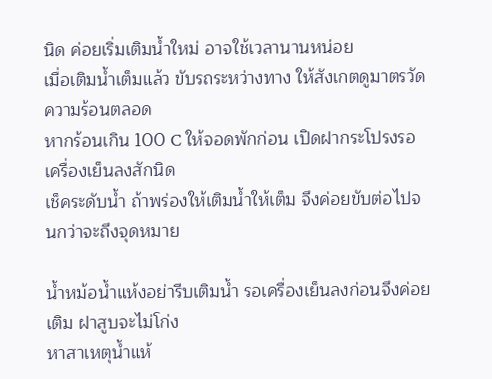นิด ค่อยเริ่มเติมน้ำใหม่ อาจใช้เวลานานหน่อย
เมื่อเติมน้ำเต็มแล้ว ขับรถระหว่างทาง ให้สังเกตดูมาตรวัดความร้อนตลอด
หากร้อนเกิน 100 C ให้จอดพักก่อน เปิดฝากระโปรงรอเครื่องเย็นลงสักนิด
เช็คระดับน้ำ ถ้าพร่องให้เติมน้ำให้เต็ม จึงค่อยขับต่อไปจนกว่าจะถึงจุดหมาย

น้ำหม้อน้ำแห้งอย่ารีบเติมน้ำ รอเครื่องเย็นลงก่อนจึงค่อยเติม ฝาสูบจะไม่โก่ง
หาสาเหตุน้ำแห้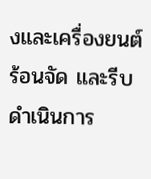งและเครื่องยนต์ร้อนจัด และรีบดำเนินการ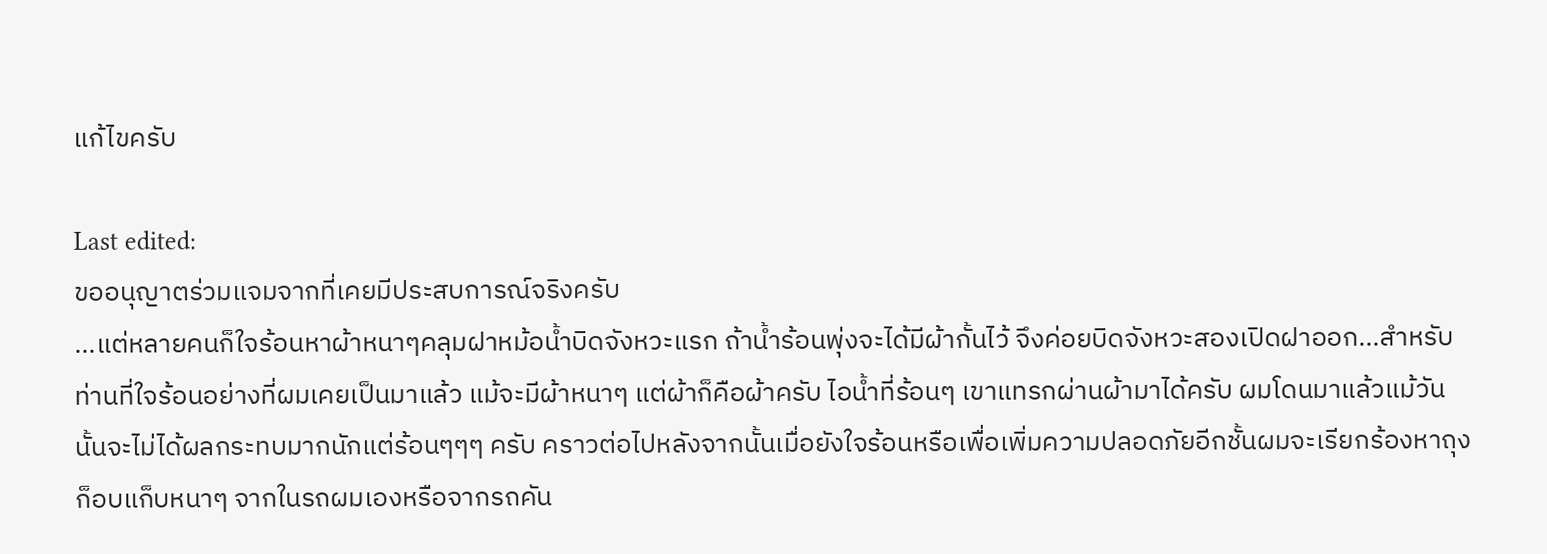แก้ไขครับ

Last edited:
ขออนุญาตร่วมแจมจากที่เคยมีประสบการณ์จริงครับ
...แต่หลายคนก็ใจร้อนหาผ้าหนาๆคลุมฝาหม้อน้ำบิดจังหวะแรก ถ้าน้ำร้อนพุ่งจะได้มีผ้ากั้นไว้ จึงค่อยบิดจังหวะสองเปิดฝาออก...สำหรับท่านที่ใจร้อนอย่างที่ผมเคยเป็นมาแล้ว แม้จะมีผ้าหนาๆ แต่ผ้าก็คือผ้าครับ ไอน้ำที่ร้อนๆ เขาแทรกผ่านผ้ามาได้ครับ ผมโดนมาแล้วแม้วันนั้นจะไม่ได้ผลกระทบมากนักแต่ร้อนๆๆๆ ครับ คราวต่อไปหลังจากนั้นเมื่อยังใจร้อนหรือเพื่อเพิ่มความปลอดภัยอีกชั้นผมจะเรียกร้องหาถุงก็อบแก็บหนาๆ จากในรถผมเองหรือจากรถคัน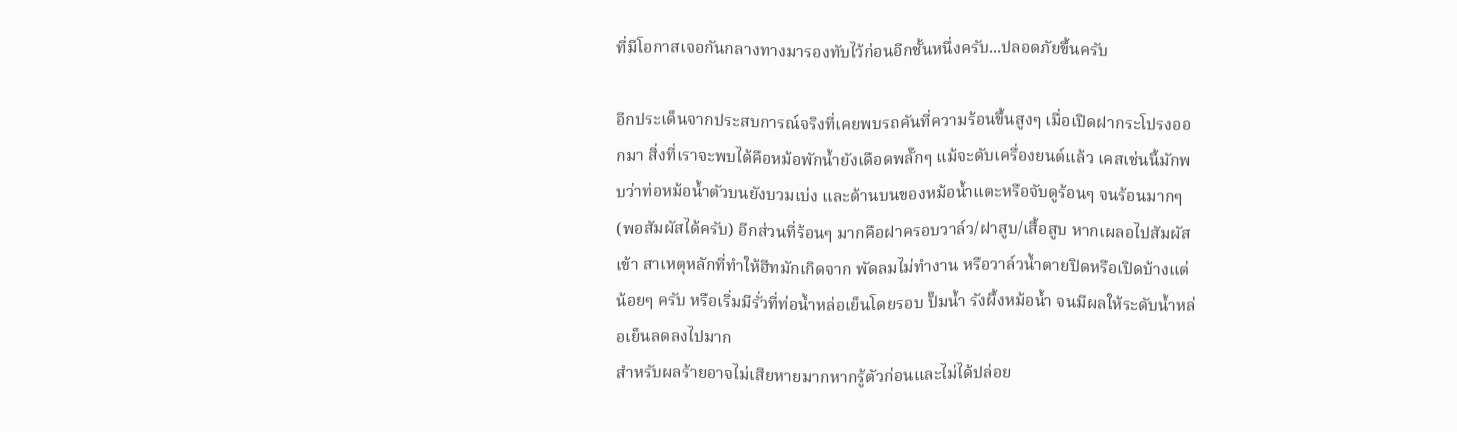ที่มีโอกาสเจอกันกลางทางมารองทับไว้ก่อนอีกชั้นหนึ่งครับ...ปลอดภัยขึ้นครับ

อีกประเด็นจากประสบการณ์จริงที่เคยพบรถคันที่ความร้อนขึ้นสูงๆ เมื่อเปิดฝากระโปรงออกมา สิ่งที่เราจะพบได้คือหม้อพักน้ำยังเดือดพลั๊กๆ แม้จะดับเครื่องยนต์แล้ว เคสเช่นนี้มักพบว่าท่อหม้อน้ำตัวบนยังบวมเบ่ง และด้านบนของหม้อน้ำแตะหรือจับดูร้อนๆ จนร้อนมากๆ (พอสัมผัสได้ครับ) อีกส่วนที่ร้อนๆ มากคือฝาครอบวาล์ว/ฝาสูบ/เสื้อสูบ หากเผลอไปสัมผัสเข้า สาเหตุหลักที่ทำให้ฮีทมักเกิดจาก พัดลมไม่ทำงาน หรือวาล์วน้ำตายปิดหรือเปิดบ้างแต่น้อยๆ ครับ หรือเริ่มมีรั่วที่ท่อน้ำหล่อเย็นโดยรอบ ปั๊มน้ำ รังผึ้งหม้อน้ำ จนมีผลให้ระดับน้ำหล่อเย็นลดลงไปมาก
สำหรับผลร้ายอาจไม่เสียหายมากหากรู้ตัวก่อนและไม่ได้ปล่อย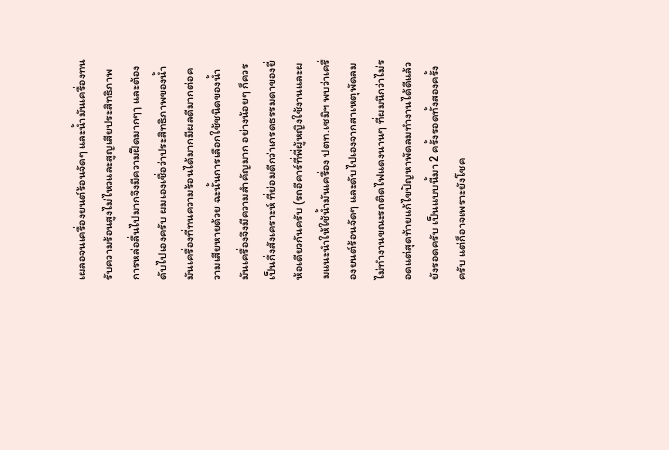เผลอจนเครื่องยนต์ร้อนจัดๆ และน้ำมันเครื่องทนรับความร้อนสูงไม่ไหวและสูญเสียประสิทธิภาพการหล่อลื่นไปมากจึงมีความฝืดมากๆๅ และต้องดับไปเองครับ ผมเองเชื่อว่าประสิทธิภาพของน้ำมันเครื่องที่ทนความร้อนได้มากมีผลดีมากต่อความเสียหายด้วย ฉะนั้นการเลือกใช้ชนิดของน้ำมันเครื่องจึงมีความสำคัญมาก อย่างน้อยๆ ก็ควรเป็นกึ่งสังเคราะห์ ที่ย่อมดีกว่าเกรดธรรมดาของยี่ห้อเดียวกันครับ (รถอีคาร์ที่พี่ผู้หญิงใช้งานและผมแนะนำให้ใช้น้ำมันเครื่อง ปตท.เซมิฯ พบว่าเครื่องยนต์ร้อนจัดๆ และดับไปเองจากสาเหตุพัดลมไม่ทำงานขณะรถติดไฟแดงนานๆ ที่ผมนึกว่าไม่รอดแต่สุดท้ายแก้ไขปัญหาพัดลมทำงานได้ดีแล้ว ยังรอดครับ เป็นแบบนี้มา 2 ครั้งรอดทั้งสองครั้งครับ แต่ก็อาจเพราะยังโชค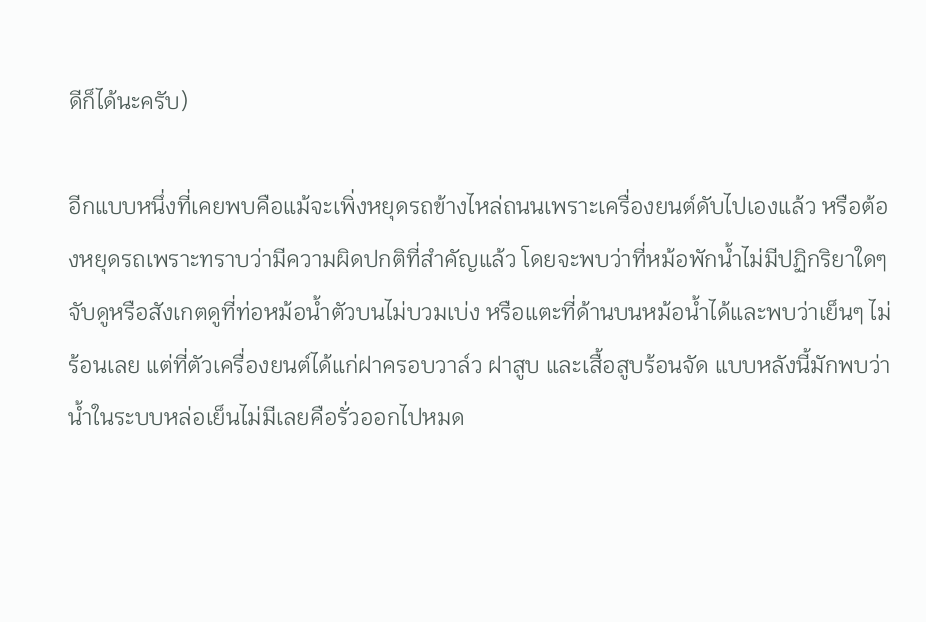ดีก็ได้นะครับ)

อีกแบบหนึ่งที่เคยพบคือแม้จะเพิ่งหยุดรถข้างไหล่ถนนเพราะเครื่องยนต์ดับไปเองแล้ว หรือต้องหยุดรถเพราะทราบว่ามีความผิดปกติที่สำคัญแล้ว โดยจะพบว่าที่หม้อพักน้ำไม่มีปฏิกริยาใดๆ จับดูหรือสังเกตดูที่ท่อหม้อน้ำตัวบนไม่บวมเบ่ง หรือแตะที่ด้านบนหม้อน้ำได้และพบว่าเย็นๆ ไม่ร้อนเลย แต่ที่ตัวเครื่องยนต์ได้แก่ฝาครอบวาล์ว ฝาสูบ และเสื้อสูบร้อนจัด แบบหลังนี้มักพบว่าน้ำในระบบหล่อเย็นไม่มีเลยคือรั่วออกไปหมด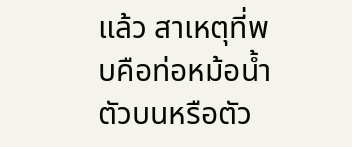แล้ว สาเหตุที่พบคือท่อหม้อน้ำตัวบนหรือตัว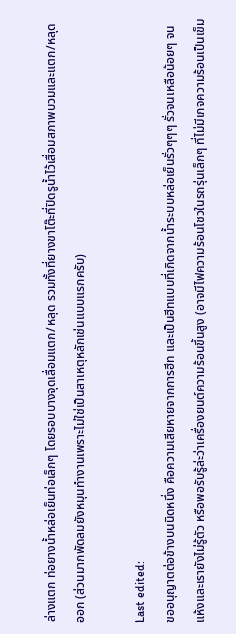ล่างแตก ท่อยางน้ำหล่อเย็นท่อเล็กๆ โดยรอบบางจุดเลื่อมแตก/หลุด รวมทั้งที่ยางขาโต๊ะที่ปิดรูน้ำไว้เสื่อมสภาพบวมและแตก/หลุดออก (ส่วนมากพัดลมยังหมุนทำงานเพราะไม่ใช่เป็นสาเหตุหลักเช่นแบบแรกครับ)

Last edited:
ขออนุญาตต่อข้างบนนิดหนึ่ง คือความเสียหายจากการฮีท และเป็นฮีทแบบที่เกิดจากน้ำระบบหล่อเย็นรั่วๆๆๆ รั่วจนเหลือน้อยๆ จนแห้งและเรายังไม่รู้ตัว หรือพอรับรู้ล่ะว่าเครื่องยนต์ความร้อนขึ้นสูง (อาจมีไฟความร้อนโชวในรถรุ่นเล็กๆ ที่ไม่มีเกจความร้อนเป็นเข็ม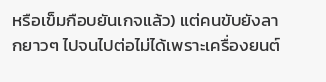หรือเข็มกือบยันเกจแล้ว) แต่คนขับยังลากยาวๆ ไปจนไปต่อไม่ได้เพราะเครื่องยนต์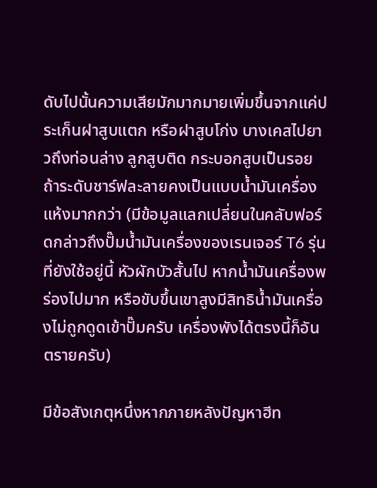ดับไปนั้นความเสียมักมากมายเพิ่มขึ้นจากแค่ประเก็นฝาสูบแตก หรือฝาสูบโก่ง บางเคสไปยาวถึงท่อนล่าง ลูกสูบติด กระบอกสูบเป็นรอย ถ้าระดับชาร์ฟละลายคงเป็นแบบน้ำมันเครื่องแห้งมากกว่า (มีข้อมูลแลกเปลี่ยนในคลับฟอร์ดกล่าวถึงปั๊มน้ำมันเครื่องของเรนเจอร์ T6 รุ่นที่ยังใช้อยู่นี้ หัวผักบัวสั้นไป หากน้ำมันเครื่องพร่องไปมาก หรือขับขึ้นเขาสูงมีสิทธิน้ำมันเครื่องไม่ถูกดูดเข้าปั๊มครับ เครื่องพังได้ตรงนี้ก็อันตรายครับ)

มีข้อสังเกตุหนึ่งหากภายหลังปัญหาฮีท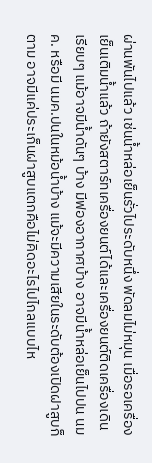ผ่านพันไปแล้ว เช่นน้ำหล่อเย็นรั่วไประดับหนึ่ง พัดลมไม่หมุน เมื่อรอเครื่องเย็นเติมน้ำแล้ว ถ้ายังสตาร์ทเครื่องยนต์ได้และเครื่องยนต์ติดเครื่องเดินเรียบๆ แม้อาจมีน้ำดันๆ บ้าง มีฟองอากาศบ้าง อาจมีน้ำหล่อเย็นไปปน นมค. หรือมี นมค.ปนในหม้อน้ำบ้าง แม้จะมีความเสียในระดับต้องเปิดฝาสูบก็ตาม อาจมีแค่ประเก็นฝาสูบแตกคือไม่คิดอะไรไปไกลแบบไห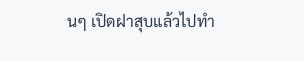นๆ เปิดฝาสุบแล้วไปทำ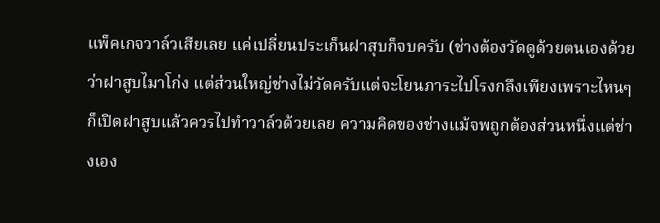แพ็คเกจวาล์วเสียเลย แค่เปลี่ยนประเก็นฝาสุบก็จบครับ (ช่างต้องวัดดูด้วยตนเองด้วยว่าฝาสูบไมาโก่ง แต่ส่วนใหญ่ช่างไม่วัดครับแต่จะโยนภาระไปโรงกลึงเพียงเพราะไหนๆ ก็เปิดฝาสูบแล้วควรไปทำวาล์วด้วยเลย ความคิดของช่างแม้จพถูกต้องส่วนหนึ่งแต่ช่างเอง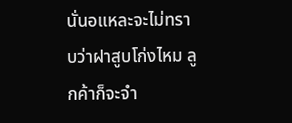นั่นอแหละจะไม่ทราบว่าฝาสูบโก่งไหม ลูกค้าก็จะจำ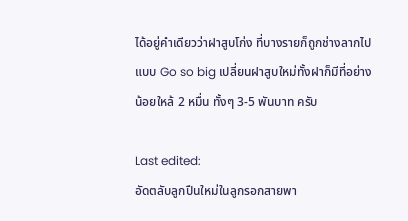ได้อยู่คำเดียวว่าฝาสูบโก่ง ที่บางรายก็ถูกช่างลากไปแบบ Go so big เปลี่ยนฝาสูบใหม่ทั้งฝาก็มีที่อย่างน้อยใหล้ 2 หมื่น ทั้งๆ 3-5 พันบาท ครับ

Last edited:
อัดตลับลูกปืนใหม่ในลูกรอกสายพา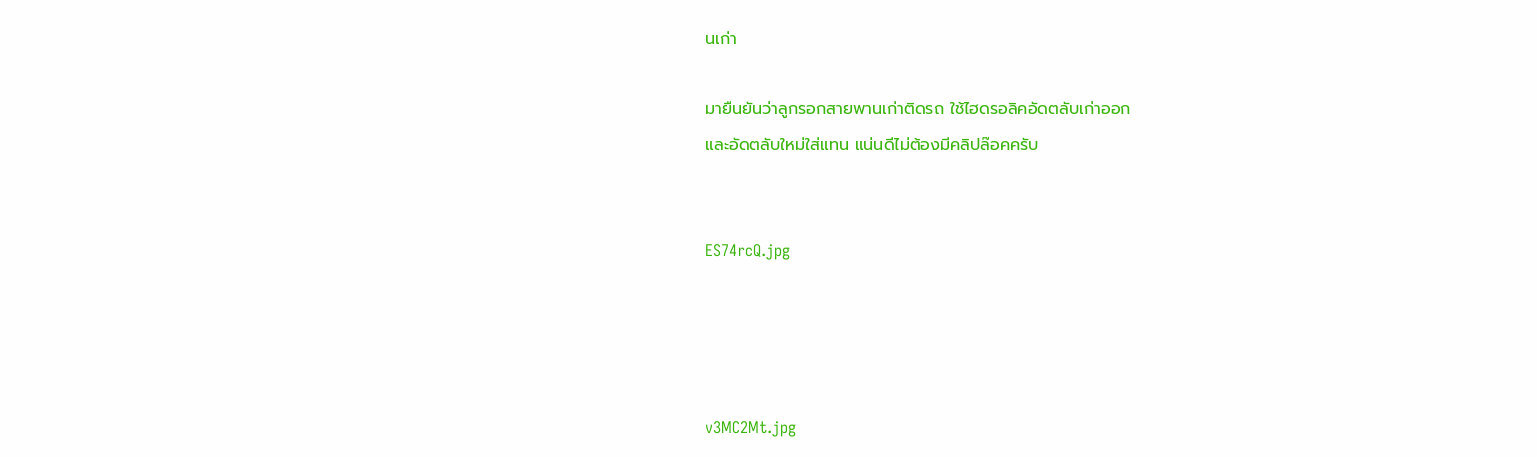นเก่า

มายืนยันว่าลูกรอกสายพานเก่าติดรถ ใช้ไฮดรอลิคอัดตลับเก่าออก
และอัดตลับใหม่ใส่แทน แน่นดีไม่ต้องมีคลิปล๊อคครับ


ES74rcQ.jpg




v3MC2Mt.jpg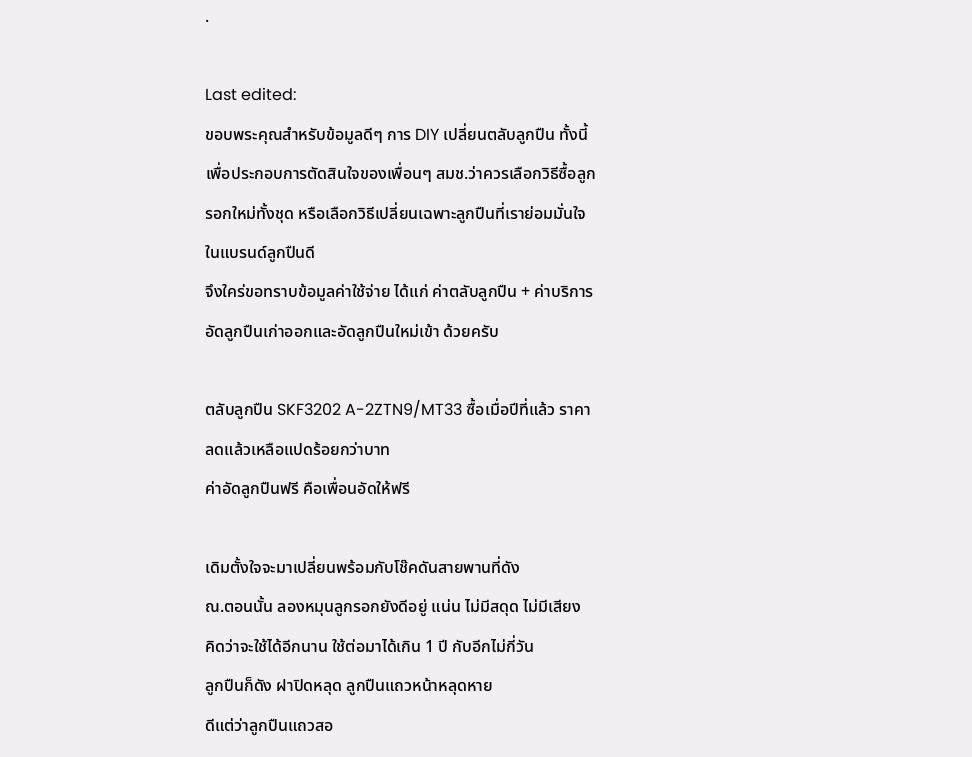.

Last edited:
ขอบพระคุณสำหรับข้อมูลดีๆ การ DIY เปลี่ยนตลับลูกปืน ทั้งนี้ เพื่อประกอบการตัดสินใจของเพื่อนๆ สมช.ว่าควรเลือกวิธีซื้อลูกรอกใหม่ทั้งชุด หรือเลือกวิธีเปลี่ยนเฉพาะลูกปืนที่เราย่อมมั่นใจในแบรนด์ลูกปืนดี
จึงใคร่ขอทราบข้อมูลค่าใช้จ่าย ได้แก่ ค่าตลับลูกปืน + ค่าบริการอัดลูกปืนเก่าออกและอัดลูกปืนใหม่เข้า ด้วยครับ

ตลับลูกปืน SKF3202 A-2ZTN9/MT33 ซื้อเมื่อปีที่แล้ว ราคาลดแล้วเหลือแปดร้อยกว่าบาท
ค่าอัดลูกปืนฟรี คือเพื่อนอัดให้ฟรี

เดิมตั้งใจจะมาเปลี่ยนพร้อมกับโช๊คดันสายพานที่ดัง
ณ.ตอนนั้น ลองหมุนลูกรอกยังดีอยู่ แน่น ไม่มีสดุด ไม่มีเสียง
คิดว่าจะใช้ได้อีกนาน ใช้ต่อมาได้เกิน 1 ปี กับอีกไม่กี่วัน
ลูกปืนก็ดัง ฝาปิดหลุด ลูกปืนแถวหน้าหลุดหาย
ดีแต่ว่าลูกปืนแถวสอ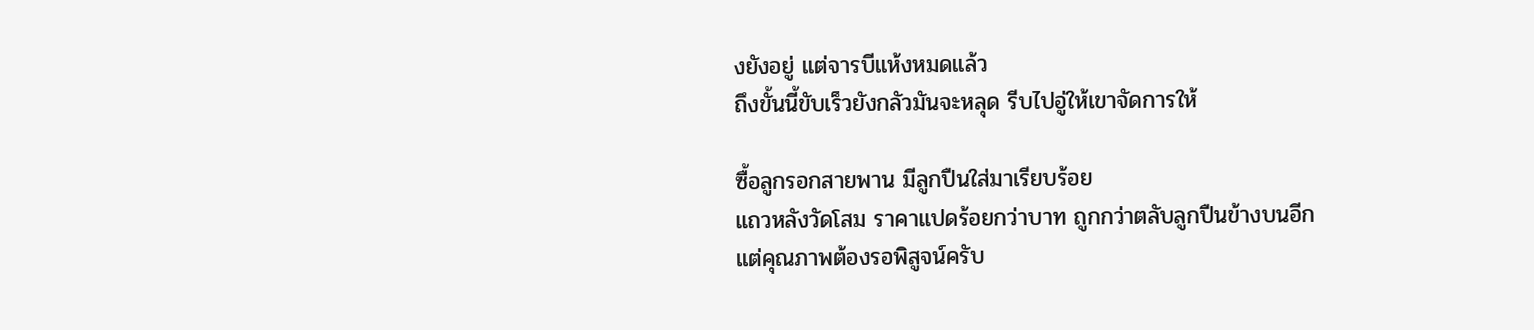งยังอยู่ แต่จารบีแห้งหมดแล้ว
ถึงขั้นนี้ขับเร็วยังกลัวมันจะหลุด รีบไปอู่ให้เขาจัดการให้

ซื้อลูกรอกสายพาน มีลูกปืนใส่มาเรียบร้อย
แถวหลังวัดโสม ราคาแปดร้อยกว่าบาท ถูกกว่าตลับลูกปืนข้างบนอีก
แต่คุณภาพต้องรอพิสูจน์ครับ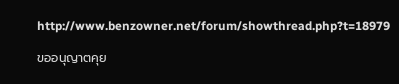http://www.benzowner.net/forum/showthread.php?t=18979

ขออนุญาตคุย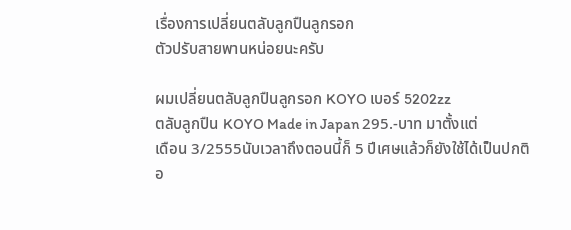เรื่องการเปลี่ยนตลับลูกปืนลูกรอก
ตัวปรับสายพานหน่อยนะครับ

ผมเปลี่ยนตลับลูกปืนลูกรอก KOYO เบอร์ 5202zz
ตลับลูกปืน KOYO Made in Japan 295.-บาท มาตั้งแต่
เดือน 3/2555นับเวลาถึงตอนนี้ก็ 5 ปีเศษแล้วก็ยังใช้ได้เป็นปกติ
อ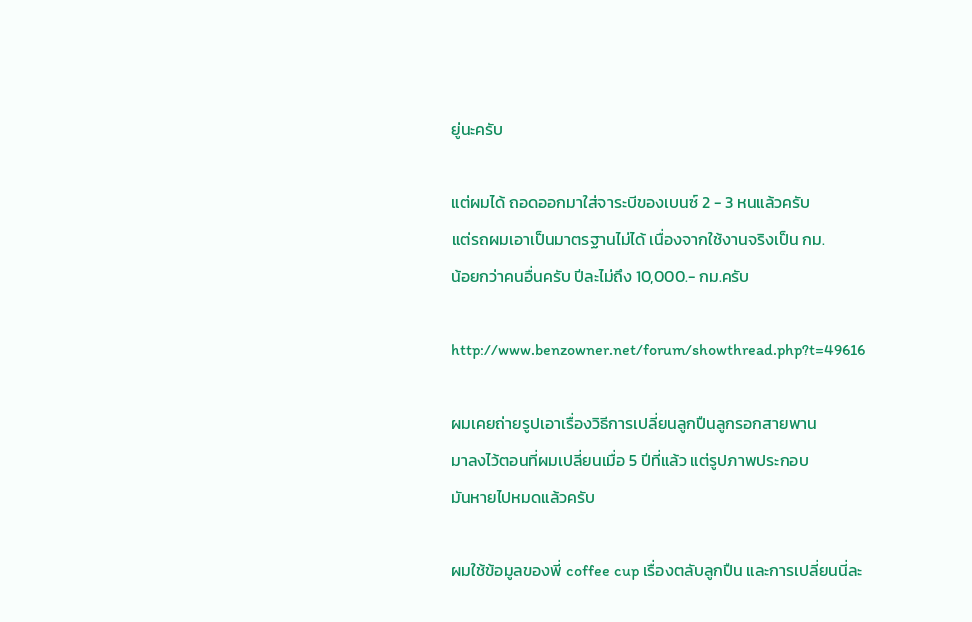ยู่นะครับ

แต่ผมได้ ถอดออกมาใส่จาระบีของเบนซ์ 2 - 3 หนแล้วครับ
แต่รถผมเอาเป็นมาตรฐานไม่ได้ เนื่องจากใช้งานจริงเป็น กม.
น้อยกว่าคนอื่นครับ ปีละไม่ถึง 10,000.- กม.ครับ

http://www.benzowner.net/forum/showthread.php?t=49616

ผมเคยถ่ายรูปเอาเรื่องวิธีการเปลี่ยนลูกปืนลูกรอกสายพาน
มาลงไว้ตอนที่ผมเปลี่ยนเมื่อ 5 ปีที่แล้ว แต่รูปภาพประกอบ
มันหายไปหมดแล้วครับ

ผมใช้ข้อมูลของพี่ coffee cup เรื่องตลับลูกปืน และการเปลี่ยนนี่ละ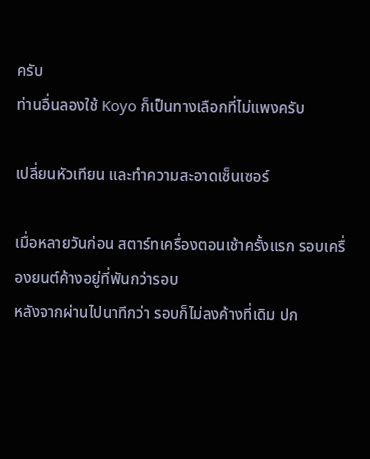ครับ
ท่านอื่นลองใช้ Koyo ก็เป็นทางเลือกที่ไม่แพงครับ

เปลี่ยนหัวเทียน และทำความสะอาดเซ็นเซอร์

เมื่อหลายวันก่อน สตาร์ทเครื่องตอนเช้าครั้งแรก รอบเครื่องยนต์ค้างอยู่ที่พันกว่ารอบ
หลังจากผ่านไปนาทีกว่า รอบก็ไม่ลงค้างที่เดิม ปก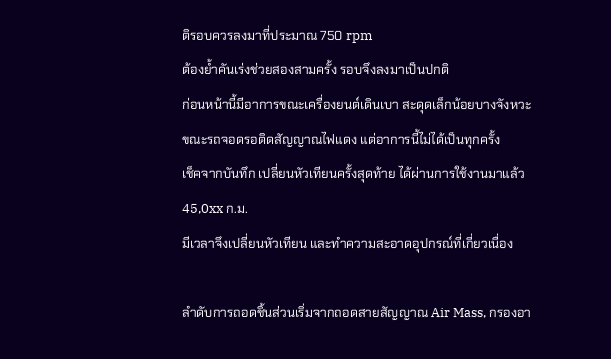ติรอบควรลงมาที่ประมาณ 750 rpm
ต้องย้ำคันเร่งช่วยสองสามครั้ง รอบจึงลงมาเป็นปกติ
ก่อนหน้านี้มีอาการขณะเครื่องยนต์เดินเบา สะดุดเล็กน้อยบางจังหวะ
ขณะรถจอดรอติดสัญญาณไฟแดง แต่อาการนี้ไม่ได้เป็นทุกครั้ง
เช็คจากบันทึก เปลี่ยนหัวเทียนครั้งสุดท้าย ได้ผ่านการใช้งานมาแล้ว 45,0xx ก.ม.
มีเวลาจึงเปลี่ยนหัวเทียน และทำความสะอาดอุปกรณ์ที่เกี่ยวเนื่อง

ลำดับการถอดชิ้นส่วนเริ่มจากถอดสายสัญญาณ Air Mass, กรองอา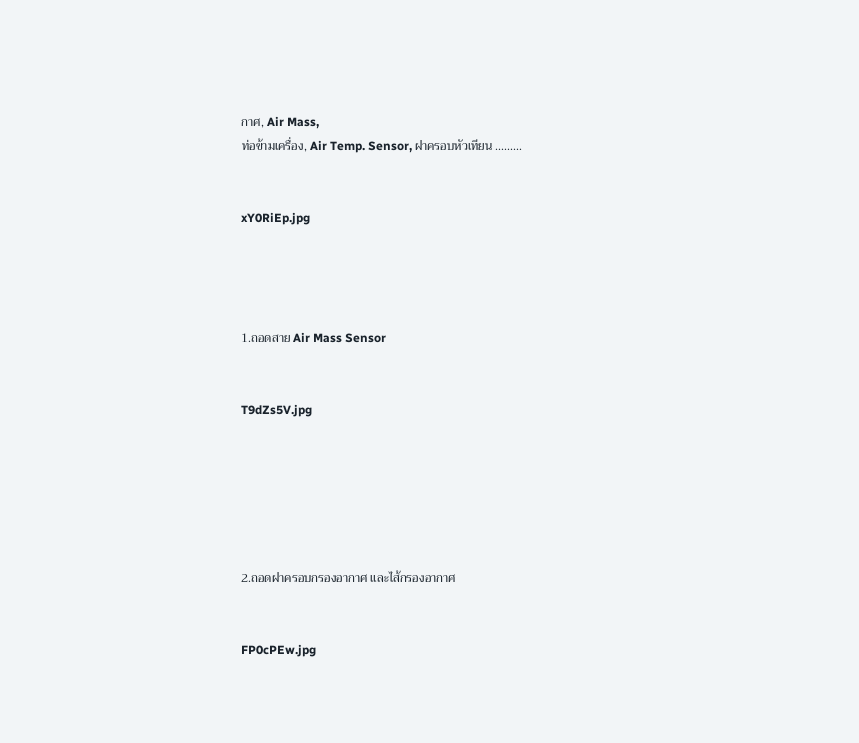กาศ, Air Mass,
ท่อข้ามเครื่อง, Air Temp. Sensor, ฝาครอบหัวเทียน .........


xY0RiEp.jpg




1.ถอดสาย Air Mass Sensor


T9dZs5V.jpg






2.ถอดฝาครอบกรองอากาศ และไส้กรองอากาศ


FP0cPEw.jpg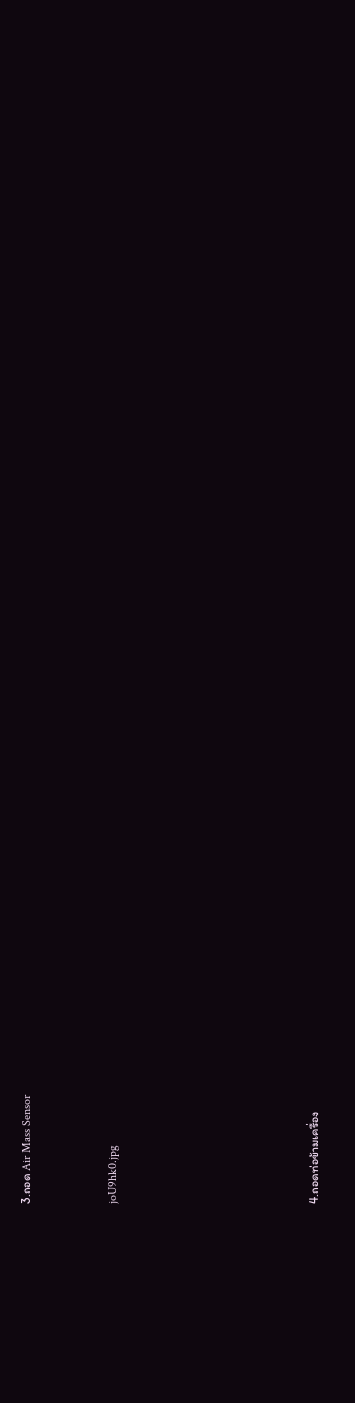3.ถอด Air Mass Sensor


joU9hk0.jpg






4.ถอดท่อข้ามเครื่อง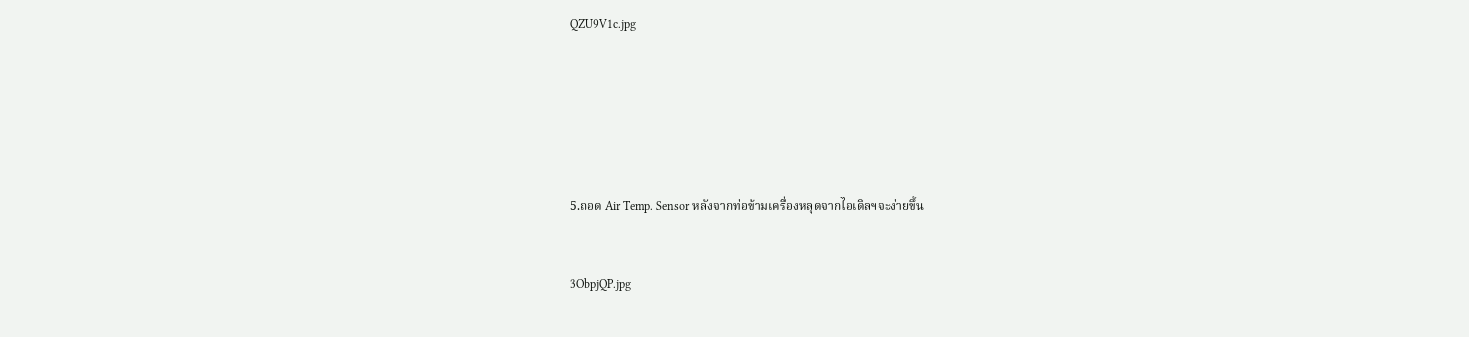QZU9V1c.jpg






5.ถอด Air Temp. Sensor หลังจากท่อข้ามเครื่องหลุดจากไอเดิลฯจะง่ายขึ้น


3ObpjQP.jpg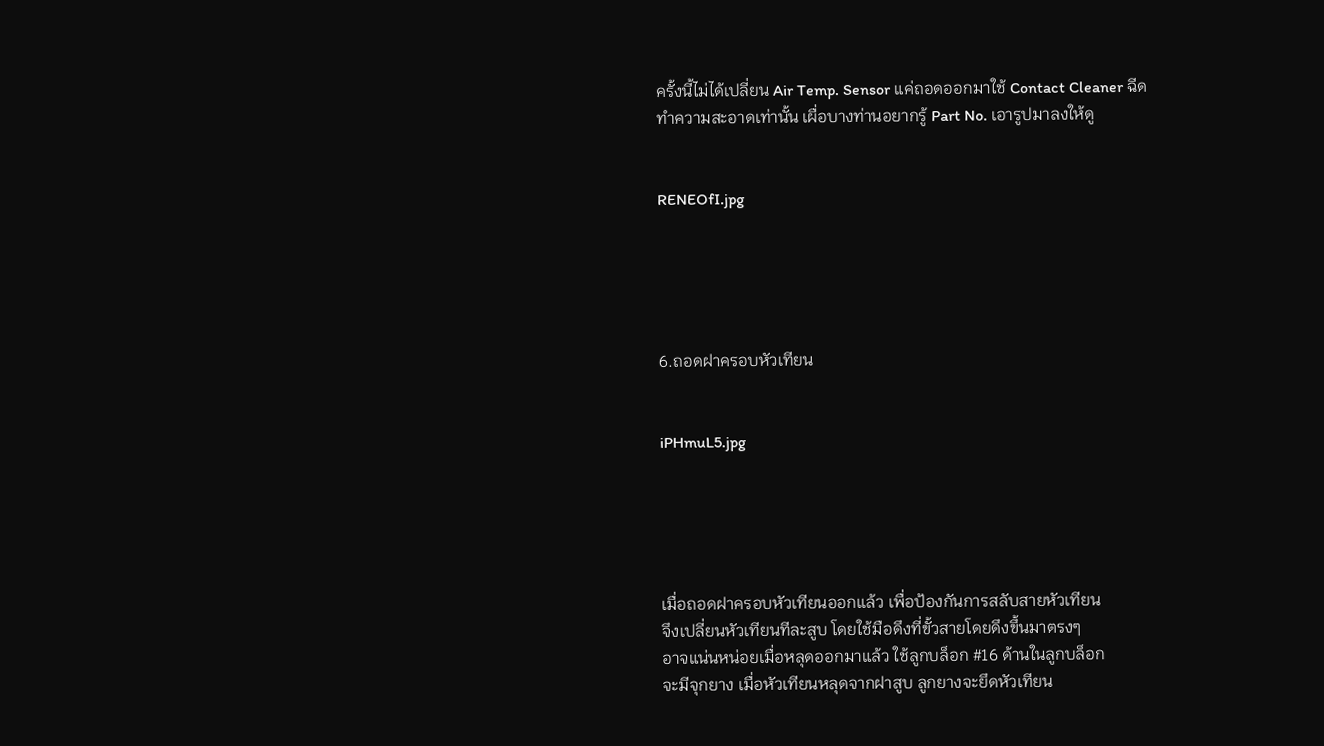ครั้งนี้ไม่ได้เปลี่ยน Air Temp. Sensor แค่ถอดออกมาใช้ Contact Cleaner ฉีด
ทำความสะอาดเท่านั้น เผื่อบางท่านอยากรู้ Part No. เอารูปมาลงให้ดู


RENEOfI.jpg





6.ถอดฝาครอบหัวเทียน


iPHmuL5.jpg





เมื่อถอดฝาครอบหัวเทียนออกแล้ว เพื่อป้องกันการสลับสายหัวเทียน
จึงเปลี่ยนหัวเทียนทีละสูบ โดยใช้มือดึงที่ขั้วสายโดยดึงขึ้นมาตรงๆ
อาจแน่นหน่อยเมื่อหลุดออกมาแล้ว ใช้ลูกบล็อก #16 ด้านในลูกบล็อก
จะมีจุกยาง เมื่อหัวเทียนหลุดจากฝาสูบ ลูกยางจะยึดหัวเทียน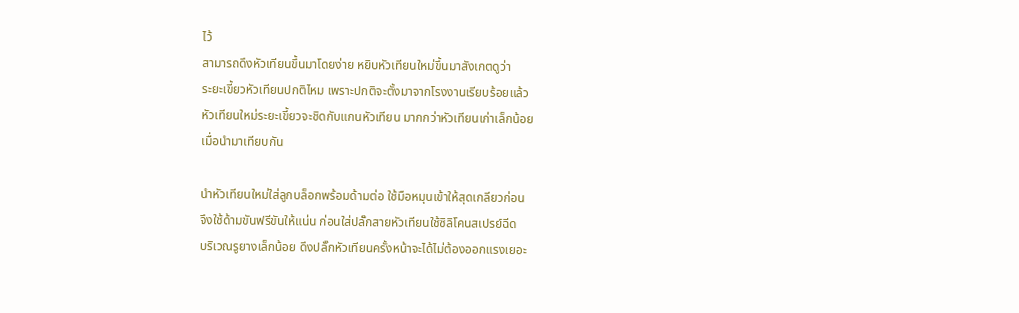ไว้
สามารถดึงหัวเทียนขึ้นมาโดยง่าย หยิบหัวเทียนใหม่ขึ้นมาสังเกตดูว่า
ระยะเขี้ยวหัวเทียนปกติไหม เพราะปกติจะตั้งมาจากโรงงานเรียบร้อยแล้ว
หัวเทียนใหม่ระยะเขี้ยวจะชิดกับแกนหัวเทียน มากกว่าหัวเทียนเก่าเล็กน้อย
เมื่อนำมาเทียบกัน

นำหัวเทียนใหม่ใส่ลูกบล็อกพร้อมด้ามต่อ ใช้มือหมุนเข้าให้สุดเกลียวก่อน
จึงใช้ด้ามขันฟรีขันให้แน่น ก่อนใส่ปลั๊กสายหัวเทียนใช้ซิลิโคนสเปรย์ฉีด
บริเวณรูยางเล็กน้อย ดึงปลั๊กหัวเทียนครั้งหน้าจะได้ไม่ต้องออกแรงเยอะ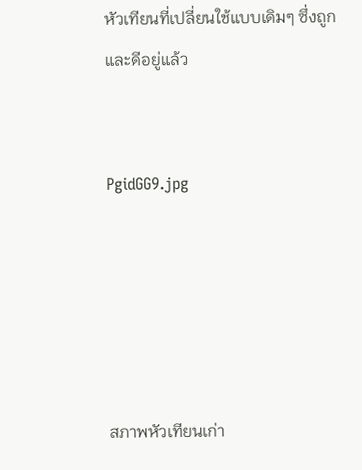หัวเทียนที่เปลี่ยนใช้แบบเดิมๆ ซึ่งถูกและดีอยู่แล้ว


PgidGG9.jpg





สภาพหัวเทียนเก่า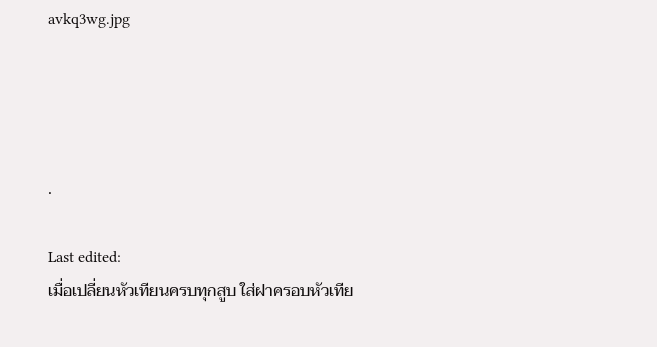avkq3wg.jpg




.

Last edited:
เมื่อเปลี่ยนหัวเทียนครบทุกสูบ ใส่ฝาครอบหัวเทีย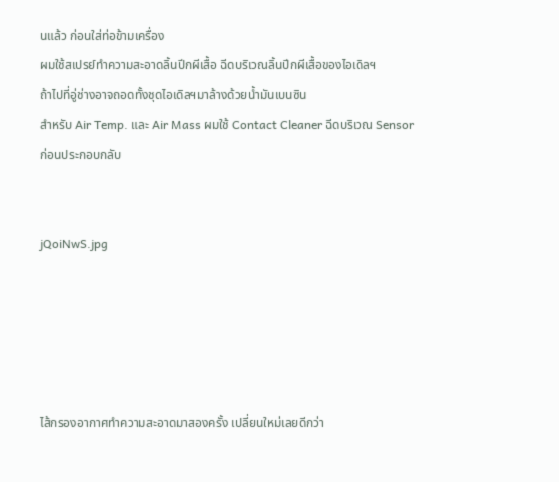นแล้ว ก่อนใส่ท่อข้ามเครื่อง
ผมใช้สเปรย์ทำความสะอาดลิ้นปีกผีเสื้อ ฉีดบริเวณลิ้นปีกผีเสื้อของไอเดิลฯ
ถ้าไปที่อู่ช่างอาจถอดทั้งชุดไอเดิลฯมาล้างด้วยน้ำมันเบนซิน
สำหรับ Air Temp. และ Air Mass ผมใช้ Contact Cleaner ฉีดบริเวณ Sensor
ก่อนประกอบกลับ


jQoiNwS.jpg





ไส้กรองอากาศทำความสะอาดมาสองครั้ง เปลี่ยนใหม่เลยดีกว่า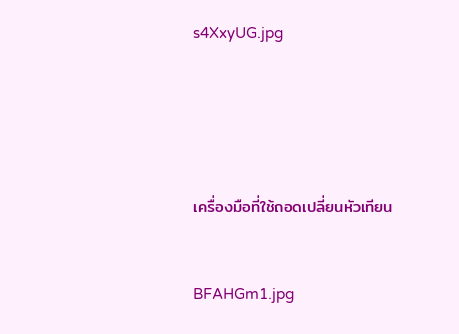s4XxyUG.jpg





เครื่องมือที่ใช้ถอดเปลี่ยนหัวเทียน


BFAHGm1.jpg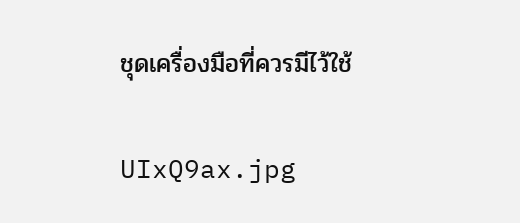ชุดเครื่องมือที่ควรมีไว้ใช้

UIxQ9ax.jpg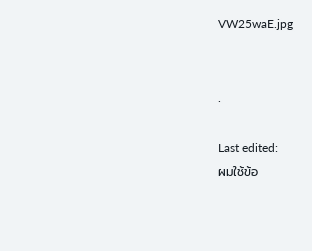VW25waE.jpg


.

Last edited:
ผมใช้ข้อ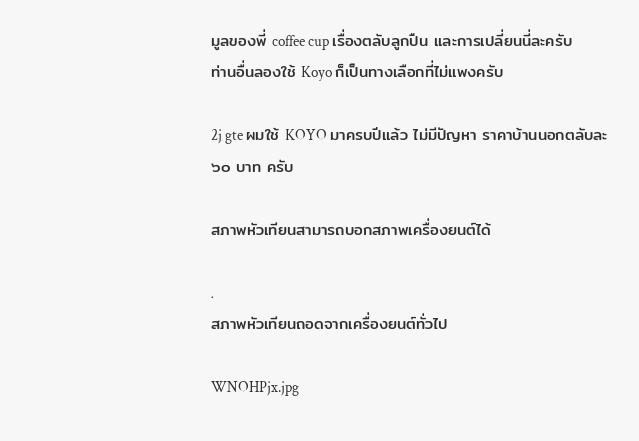มูลของพี่ coffee cup เรื่องตลับลูกปืน และการเปลี่ยนนี่ละครับ
ท่านอื่นลองใช้ Koyo ก็เป็นทางเลือกที่ไม่แพงครับ

2j gte ผมใช้ KOYO มาครบปีแล้ว ไม่มีปัญหา ราคาบ้านนอกตลับละ
๖๐ บาท ครับ

สภาพหัวเทียนสามารถบอกสภาพเครื่องยนต์ได้

.
สภาพหัวเทียนถอดจากเครื่องยนต์ทั่วไป

WNOHPjx.jpg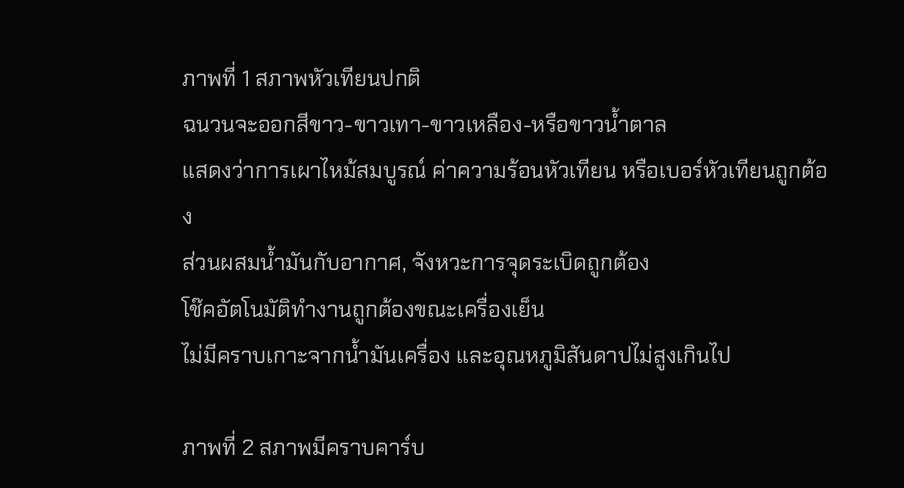ภาพที่ 1 สภาพหัวเทียนปกติ
ฉนวนจะออกสีขาว-ขาวเทา-ขาวเหลือง-หรือขาวน้ำตาล
แสดงว่าการเผาไหม้สมบูรณ์ ค่าความร้อนหัวเทียน หรือเบอร์หัวเทียนถูกต้อง
ส่วนผสมน้ำมันกับอากาศ, จังหวะการจุดระเบิดถูกต้อง
โช๊คอัตโนมัติทำงานถูกต้องขณะเครื่องเย็น
ไม่มีคราบเกาะจากน้ำมันเครื่อง และอุณหภูมิสันดาปไม่สูงเกินไป

ภาพที่ 2 สภาพมีคราบคาร์บ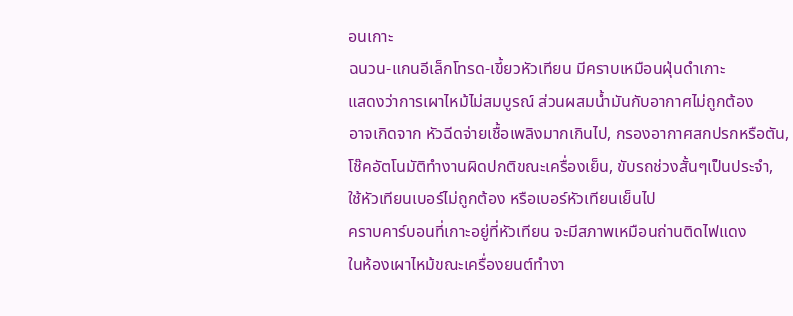อนเกาะ
ฉนวน-แกนอีเล็กโทรด-เขี้ยวหัวเทียน มีคราบเหมือนฝุ่นดำเกาะ
แสดงว่าการเผาไหม้ไม่สมบูรณ์ ส่วนผสมน้ำมันกับอากาศไม่ถูกต้อง
อาจเกิดจาก หัวฉีดจ่ายเชื้อเพลิงมากเกินไป, กรองอากาศสกปรกหรือตัน,
โช๊คอัตโนมัติทำงานผิดปกติขณะเครื่องเย็น, ขับรถช่วงสั้นๆเป็นประจำ,
ใช้หัวเทียนเบอร์ไม่ถูกต้อง หรือเบอร์หัวเทียนเย็นไป
คราบคาร์บอนที่เกาะอยู่ที่หัวเทียน จะมีสภาพเหมือนถ่านติดไฟแดง
ในห้องเผาไหม้ขณะเครื่องยนต์ทำงา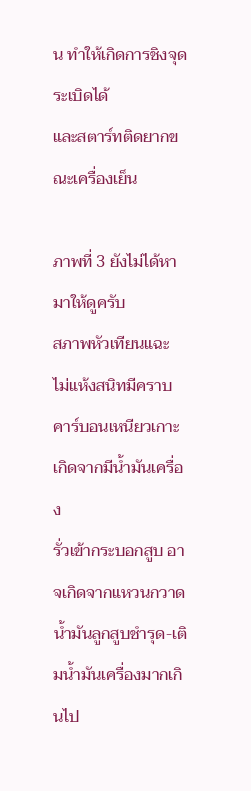น ทำให้เกิดการชิงจุดระเบิดได้
และสตาร์ทติดยากขณะเครื่องเย็น

ภาพที่ 3 ยังไม่ได้หามาให้ดูครับ
สภาพหัวเทียนแฉะ ไม่แห้งสนิทมีคราบคาร์บอนเหนียวเกาะ เกิดจากมีน้ำมันเครื่อง
รั่วเข้ากระบอกสูบ อาจเกิดจากแหวนกวาดน้ำมันลูกสูบชำรุด-เติมน้ำมันเครื่องมากเกินไป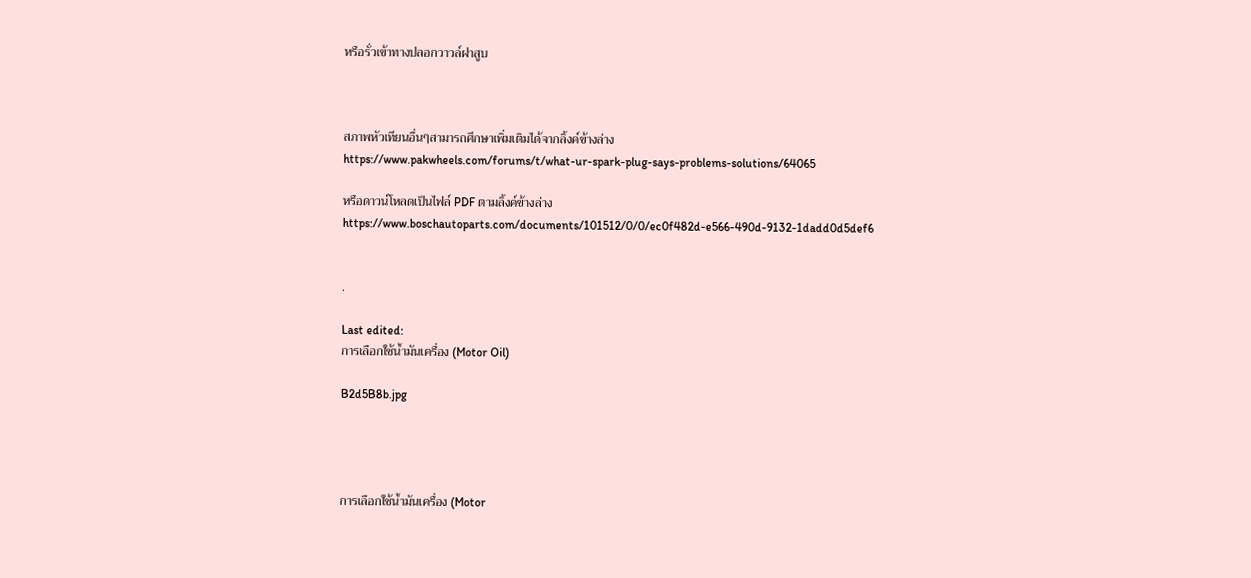หรือรั่วเข้าทางปลอกวาวล์ฝาสูบ



สภาพหัวเทียนอื่นๆสามารถศึกษาเพิ่มเติมได้จากลิ้งค์ข้างล่าง
https://www.pakwheels.com/forums/t/what-ur-spark-plug-says-problems-solutions/64065

หรือดาวน์โหลดเป็นไฟล์ PDF ตามลิ้งค์ข้างล่าง
https://www.boschautoparts.com/documents/101512/0/0/ec0f482d-e566-490d-9132-1dadd0d5def6


.

Last edited:
การเลือกใช้น้ำมันเครื่อง (Motor Oil)

B2d5B8b.jpg




การเลือกใช้น้ำมันเครื่อง (Motor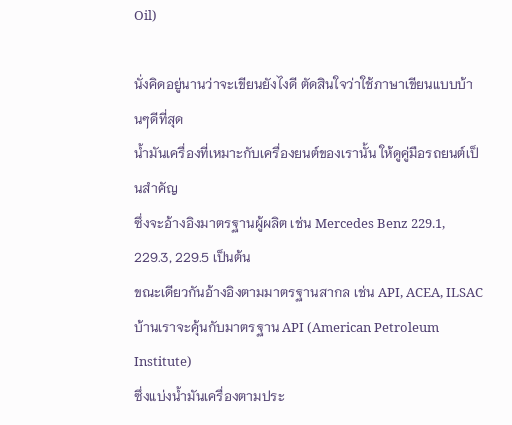Oil)

นั่งคิดอยู่นานว่าจะเขียนยังไงดี ตัดสินใจว่าใช้ภาษาเขียนแบบบ้านๆดีที่สุด
น้ำมันเครื่องที่เหมาะกับเครื่องยนต์ของเรานั้น ให้ดูคู่มือรถยนต์เป็นสำคัญ
ซึ่งจะอ้างอิงมาตรฐานผู้ผลิต เช่น Mercedes Benz 229.1, 229.3, 229.5 เป็นต้น
ขณะเดียวกันอ้างอิงตามมาตรฐานสากล เช่น API, ACEA, ILSAC
บ้านเราจะคุ้นกับมาตรฐาน API (American Petroleum Institute)
ซึ่งแบ่งน้ำมันเครื่องตามประ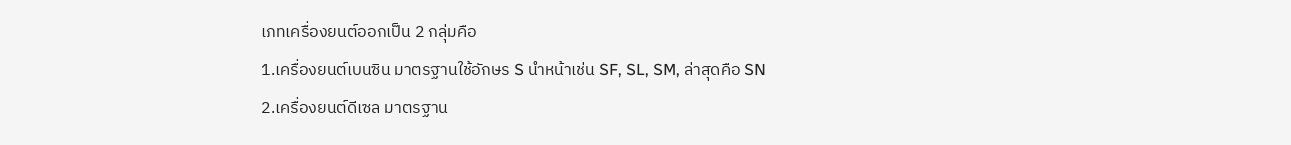เภทเครื่องยนต์ออกเป็น 2 กลุ่มคือ
1.เครื่องยนต์เบนซิน มาตรฐานใช้อักษร S นำหน้าเช่น SF, SL, SM, ล่าสุดคือ SN
2.เครื่องยนต์ดีเซล มาตรฐาน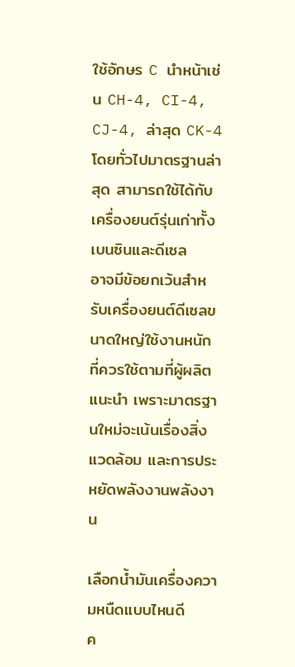ใช้อักษร C นำหน้าเช่น CH-4, CI-4, CJ-4, ล่าสุด CK-4
โดยทั่วไปมาตรฐานล่าสุด สามารถใช้ได้กับเครื่องยนต์รุ่นเก่าทั้งเบนซินและดีเซล
อาจมีข้อยกเว้นสำหรับเครื่องยนต์ดีเซลขนาดใหญ่ใช้งานหนัก ที่ควรใช้ตามที่ผู้ผลิต
แนะนำ เพราะมาตรฐานใหม่จะเน้นเรื่องสิ่งแวดล้อม และการประหยัดพลังงานพลังงาน

เลือกน้ำมันเครื่องความหนืดแบบไหนดี
ค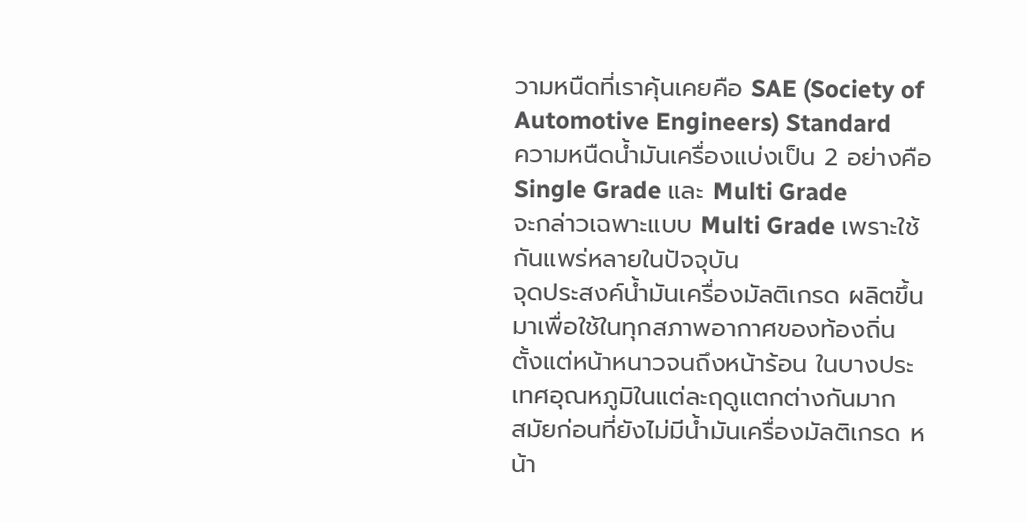วามหนืดที่เราคุ้นเคยคือ SAE (Society of Automotive Engineers) Standard
ความหนืดน้ำมันเครื่องแบ่งเป็น 2 อย่างคือ Single Grade และ Multi Grade
จะกล่าวเฉพาะแบบ Multi Grade เพราะใช้กันแพร่หลายในปัจจุบัน
จุดประสงค์น้ำมันเครื่องมัลติเกรด ผลิตขึ้นมาเพื่อใช้ในทุกสภาพอากาศของท้องถิ่น
ตั้งแต่หน้าหนาวจนถึงหน้าร้อน ในบางประเทศอุณหภูมิในแต่ละฤดูแตกต่างกันมาก
สมัยก่อนที่ยังไม่มีน้ำมันเครื่องมัลติเกรด หน้า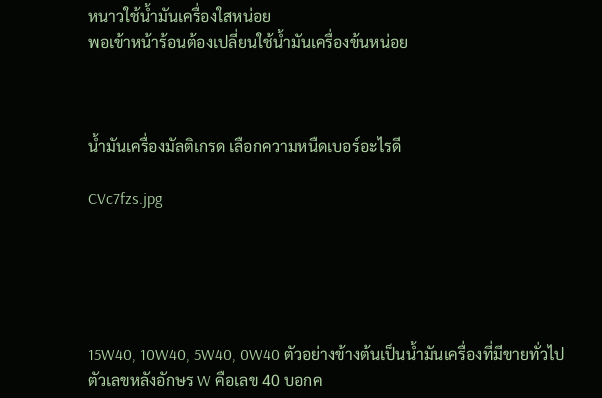หนาวใช้น้ำมันเครื่องใสหน่อย
พอเข้าหน้าร้อนต้องเปลี่ยนใช้น้ำมันเครื่องข้นหน่อย



น้ำมันเครื่องมัลติเกรด เลือกความหนืดเบอร์อะไรดี

CVc7fzs.jpg





15W40, 10W40, 5W40, 0W40 ตัวอย่างข้างต้นเป็นน้ำมันเครื่องที่มีขายทั่วไป
ตัวเลขหลังอักษร W คือเลข 40 บอกค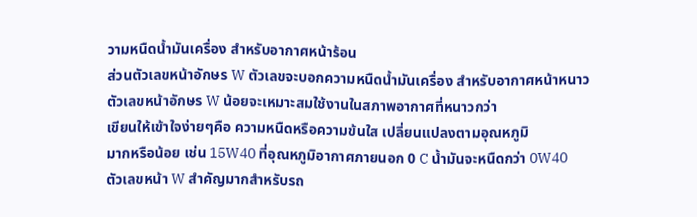วามหนืดน้ำมันเครื่อง สำหรับอากาศหน้าร้อน
ส่วนตัวเลขหน้าอักษร W ตัวเลขจะบอกความหนืดน้ำมันเครื่อง สำหรับอากาศหน้าหนาว
ตัวเลขหน้าอักษร W น้อยจะเหมาะสมใช้งานในสภาพอากาศที่หนาวกว่า
เขียนให้เข้าใจง่ายๆคือ ความหนืดหรือความข้นใส เปลี่ยนแปลงตามอุณหภูมิ
มากหรือน้อย เช่น 15W40 ที่อุณหภูมิอากาศภายนอก 0 C น้ำมันจะหนืดกว่า 0W40
ตัวเลขหน้า W สำคัญมากสำหรับรถ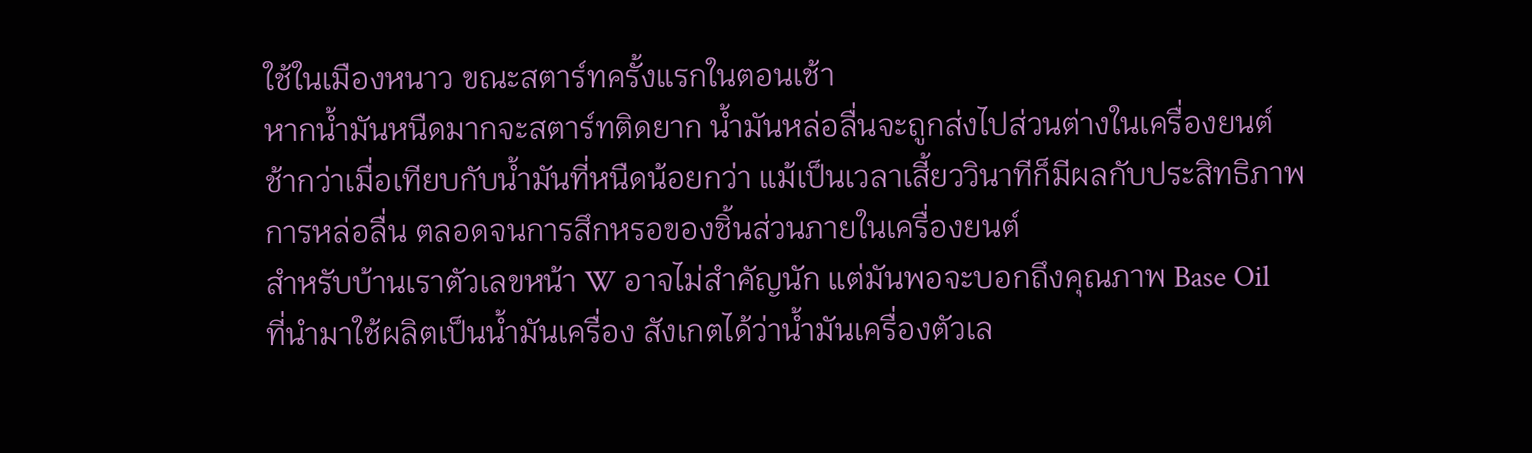ใช้ในเมืองหนาว ขณะสตาร์ทครั้งแรกในตอนเช้า
หากน้ำมันหนืดมากจะสตาร์ทติดยาก น้ำมันหล่อลื่นจะถูกส่งไปส่วนต่างในเครื่องยนต์
ช้ากว่าเมื่อเทียบกับน้ำมันที่หนืดน้อยกว่า แม้เป็นเวลาเสี้ยววินาทีก็มีผลกับประสิทธิภาพ
การหล่อลื่น ตลอดจนการสึกหรอของชิ้นส่วนภายในเครื่องยนต์
สำหรับบ้านเราตัวเลขหน้า W อาจไม่สำคัญนัก แต่มันพอจะบอกถึงคุณภาพ Base Oil
ที่นำมาใช้ผลิตเป็นน้ำมันเครื่อง สังเกตได้ว่าน้ำมันเครื่องตัวเล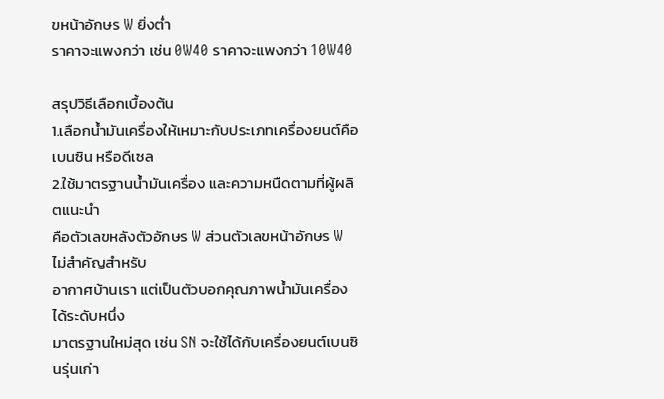ขหน้าอักษร W ยิ่งต่ำ
ราคาจะแพงกว่า เช่น 0W40 ราคาจะแพงกว่า 10W40

สรุปวิธีเลือกเบื้องต้น
1.เลือกน้ำมันเครื่องให้เหมาะกับประเภทเครื่องยนต์คือเบนซิน หรือดีเซล
2.ใช้มาตรฐานน้ำมันเครื่อง และความหนืดตามที่ผู้ผลิตแนะนำ
คือตัวเลขหลังตัวอักษร W ส่วนตัวเลขหน้าอักษร W ไม่สำคัญสำหรับ
อากาศบ้านเรา แต่เป็นตัวบอกคุณภาพน้ำมันเครื่องได้ระดับหนึ่ง
มาตรฐานใหม่สุด เช่น SN จะใช้ได้กับเครื่องยนต์เบนซินรุ่นเก่า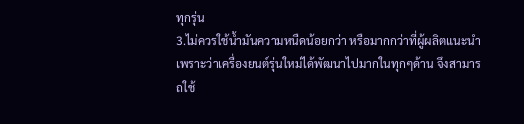ทุกรุ่น
3.ไม่ควรใช้น้ำมันความหนืดน้อยกว่า หรือมากกว่าที่ผู้ผลิตแนะนำ
เพราะว่าเครื่องยนต์รุ่นใหม่ได้พัฒนาไปมากในทุกๆด้าน จึงสามารถใช้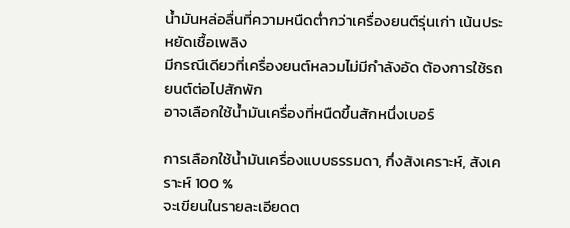น้ำมันหล่อลื่นที่ความหนืดต่ำกว่าเครื่องยนต์รุ่นเก่า เน้นประหยัดเชื้อเพลิง
มีกรณีเดียวที่เครื่องยนต์หลวมไม่มีกำลังอัด ต้องการใช้รถยนต์ต่อไปสักพัก
อาจเลือกใช้น้ำมันเครื่องที่หนืดขึ้นสักหนึ่งเบอร์

การเลือกใช้น้ำมันเครื่องแบบธรรมดา, กึ่งสังเคราะห์, สังเคราะห์ 100 %
จะเขียนในรายละเอียดต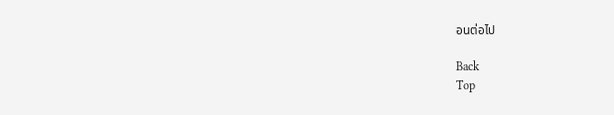อนต่อไป

Back
Top